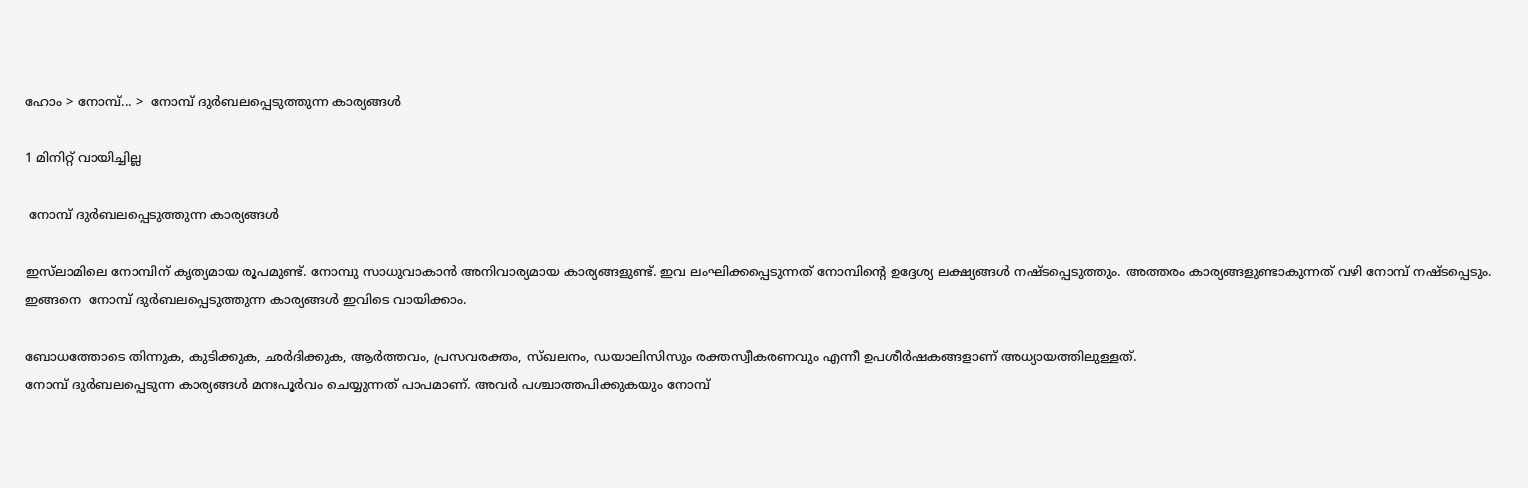ഹോം > നോമ്പ്... >  നോമ്പ് ദുര്‍ബലപ്പെടുത്തുന്ന കാര്യങ്ങള്‍

1 മിനിറ്റ് വായിച്ചില്ല

 നോമ്പ് ദുര്‍ബലപ്പെടുത്തുന്ന കാര്യങ്ങള്‍

ഇസ്‌ലാമിലെ നോമ്പിന് കൃത്യമായ രൂപമുണ്ട്. നോമ്പു സാധുവാകാന്‍ അനിവാര്യമായ കാര്യങ്ങളുണ്ട്. ഇവ ലംഘിക്കപ്പെടുന്നത് നോമ്പിന്റെ ഉദ്ദേശ്യ ലക്ഷ്യങ്ങള്‍ നഷ്ടപ്പെടുത്തും. അത്തരം കാര്യങ്ങളുണ്ടാകുന്നത് വഴി നോമ്പ് നഷ്ടപ്പെടും. ഇങ്ങനെ  നോമ്പ് ദുര്‍ബലപ്പെടുത്തുന്ന കാര്യങ്ങള്‍ ഇവിടെ വായിക്കാം.

ബോധത്തോടെ തിന്നുക, കുടിക്കുക, ഛര്‍ദിക്കുക, ആര്‍ത്തവം, പ്രസവരക്തം, സ്ഖലനം, ഡയാലിസിസും രക്തസ്വീകരണവും എന്നീ ഉപശീർഷകങ്ങളാണ് അധ്യായത്തിലുള്ളത്.
നോമ്പ് ദുര്‍ബലപ്പെടുന്ന കാര്യങ്ങള്‍ മനഃപൂര്‍വം ചെയ്യുന്നത് പാപമാണ്. അവര്‍ പശ്ചാത്തപിക്കുകയും നോമ്പ്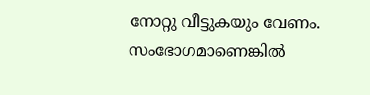നോറ്റു വീട്ടുകയും വേണം. സംഭോഗമാണെങ്കില്‍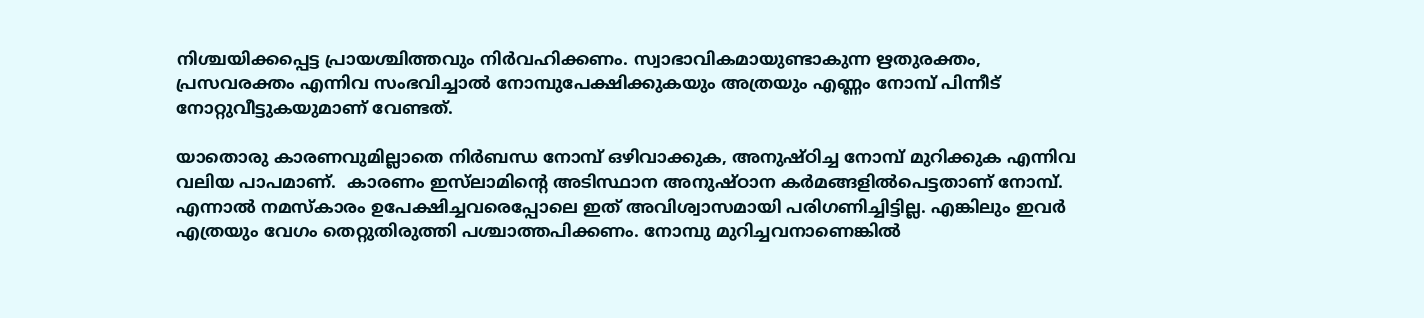നിശ്ചയിക്കപ്പെട്ട പ്രായശ്ചിത്തവും നിര്‍വഹിക്കണം. സ്വാഭാവികമായുണ്ടാകുന്ന ഋതുരക്തം, പ്രസവരക്തം എന്നിവ സംഭവിച്ചാല്‍ നോമ്പുപേക്ഷിക്കുകയും അത്രയും എണ്ണം നോമ്പ് പിന്നീട് നോറ്റുവീട്ടുകയുമാണ് വേണ്ടത്.

യാതൊരു കാരണവുമില്ലാതെ നിര്‍ബന്ധ നോമ്പ് ഒഴിവാക്കുക, അനുഷ്ഠിച്ച നോമ്പ് മുറിക്കുക എന്നിവ വലിയ പാപമാണ്.  കാരണം ഇസ്‌ലാമിന്റെ അടിസ്ഥാന അനുഷ്ഠാന കര്‍മങ്ങളില്‍പെട്ടതാണ് നോമ്പ്. എന്നാല്‍ നമസ്‌കാരം ഉപേക്ഷിച്ചവരെപ്പോലെ ഇത് അവിശ്വാസമായി പരിഗണിച്ചിട്ടില്ല. എങ്കിലും ഇവര്‍ എത്രയും വേഗം തെറ്റുതിരുത്തി പശ്ചാത്തപിക്കണം. നോമ്പു മുറിച്ചവനാണെങ്കില്‍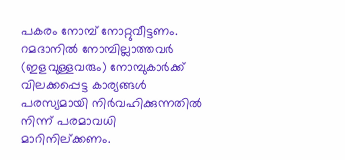പകരം നോമ്പ് നോറ്റുവീട്ടണം.
റമദാനില്‍ നോമ്പില്ലാത്തവര്‍ (ഇളവുള്ളവരും) നോമ്പുകാര്‍ക്ക് വിലക്കപ്പെട്ട കാര്യങ്ങള്‍ പരസ്യമായി നിര്‍വഹിക്കുന്നതില്‍ നിന്ന് പരമാവധി മാറിനില്ക്കണം.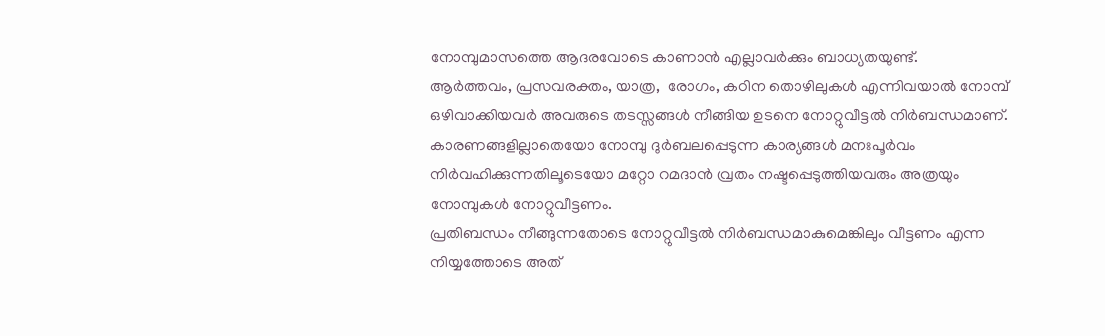നോമ്പുമാസത്തെ ആദരവോടെ കാണാന്‍ എല്ലാവര്‍ക്കും ബാധ്യതയുണ്ട്.
ആര്‍ത്തവം, പ്രസവരക്തം, യാത്ര,  രോഗം, കഠിന തൊഴിലുകള്‍ എന്നിവയാല്‍ നോമ്പ് ഒഴിവാക്കിയവര്‍ അവരുടെ തടസ്സങ്ങള്‍ നീങ്ങിയ ഉടനെ നോറ്റുവീട്ടല്‍ നിര്‍ബന്ധമാണ്. കാരണങ്ങളില്ലാതെയോ നോമ്പു ദുര്‍ബലപ്പെടുന്ന കാര്യങ്ങള്‍ മനഃപൂര്‍വം നിര്‍വഹിക്കുന്നതിലൂടെയോ മറ്റോ റമദാന്‍ വ്രതം നഷ്ടപ്പെടുത്തിയവരും അത്രയും നോമ്പുകള്‍ നോറ്റുവീട്ടണം.
പ്രതിബന്ധം നീങ്ങുന്നതോടെ നോറ്റുവീട്ടല്‍ നിര്‍ബന്ധമാകുമെങ്കിലും വീട്ടണം എന്ന നിയ്യത്തോടെ അത്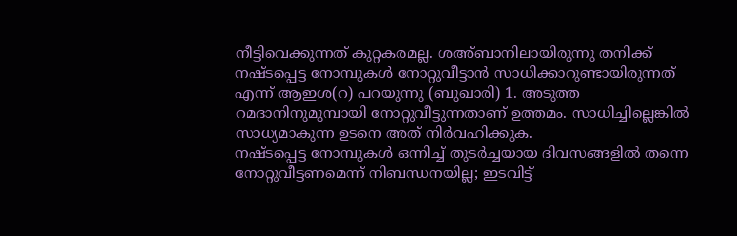നീട്ടിവെക്കുന്നത് കുറ്റകരമല്ല. ശഅ്ബാനിലായിരുന്നു തനിക്ക് നഷ്ടപ്പെട്ട നോമ്പുകള്‍ നോറ്റുവീട്ടാന്‍ സാധിക്കാറുണ്ടായിരുന്നത് എന്ന് ആഇശ(റ) പറയുന്നു (ബുഖാരി) 1. അടുത്ത റമദാനിനുമുമ്പായി നോറ്റുവീട്ടുന്നതാണ് ഉത്തമം. സാധിച്ചില്ലെങ്കില്‍ സാധ്യമാകുന്ന ഉടനെ അത് നിര്‍വഹിക്കുക.
നഷ്ടപ്പെട്ട നോമ്പുകള്‍ ഒന്നിച്ച് തുടര്‍ച്ചയായ ദിവസങ്ങളില്‍ തന്നെ നോറ്റുവീട്ടണമെന്ന് നിബന്ധനയില്ല; ഇടവിട്ട്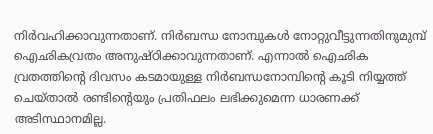നിര്‍വഹിക്കാവുന്നതാണ്. നിര്‍ബന്ധ നോമ്പുകള്‍ നോറ്റുവീട്ടുന്നതിനുമുമ്പ് ഐഛികവ്രതം അനുഷ്ഠിക്കാവുന്നതാണ്. എന്നാല്‍ ഐഛിക വ്രതത്തിന്റെ ദിവസം കടമായുള്ള നിര്‍ബന്ധനോമ്പിന്റെ കൂടി നിയ്യത്ത് ചെയ്താല്‍ രണ്ടിന്റെയും പ്രതിഫലം ലഭിക്കുമെന്ന ധാരണക്ക് അടിസ്ഥാനമില്ല.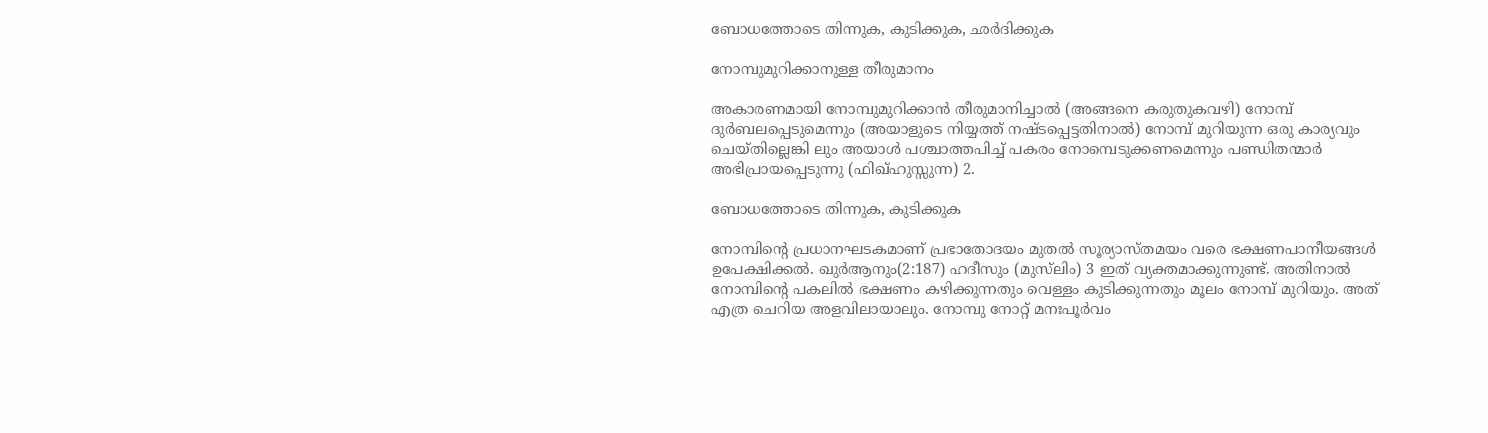ബോധത്തോടെ തിന്നുക, കുടിക്കുക, ഛര്‍ദിക്കുക

നോമ്പുമുറിക്കാനുള്ള തീരുമാനം

അകാരണമായി നോമ്പുമുറിക്കാന്‍ തീരുമാനിച്ചാല്‍ (അങ്ങനെ കരുതുകവഴി) നോമ്പ് ദുര്‍ബലപ്പെടുമെന്നും (അയാളുടെ നിയ്യത്ത് നഷ്ടപ്പെട്ടതിനാല്‍) നോമ്പ് മുറിയുന്ന ഒരു കാര്യവും ചെയ്തില്ലെങ്കി ലും അയാള്‍ പശ്ചാത്തപിച്ച് പകരം നോമ്പെടുക്കണമെന്നും പണ്ഡിതന്മാര്‍ അഭിപ്രായപ്പെടുന്നു (ഫിഖ്ഹുസ്സുന്ന) 2.

ബോധത്തോടെ തിന്നുക, കുടിക്കുക

നോമ്പിന്റെ പ്രധാനഘടകമാണ് പ്രഭാതോദയം മുതല്‍ സൂര്യാസ്തമയം വരെ ഭക്ഷണപാനീയങ്ങള്‍ ഉപേക്ഷിക്കല്‍. ഖുര്‍ആനും(2:187) ഹദീസും (മുസ്‌ലിം) 3 ഇത് വ്യക്തമാക്കുന്നുണ്ട്. അതിനാല്‍ നോമ്പിന്റെ പകലില്‍ ഭക്ഷണം കഴിക്കുന്നതും വെള്ളം കുടിക്കുന്നതും മൂലം നോമ്പ് മുറിയും. അത് എത്ര ചെറിയ അളവിലായാലും. നോമ്പു നോറ്റ് മനഃപൂര്‍വം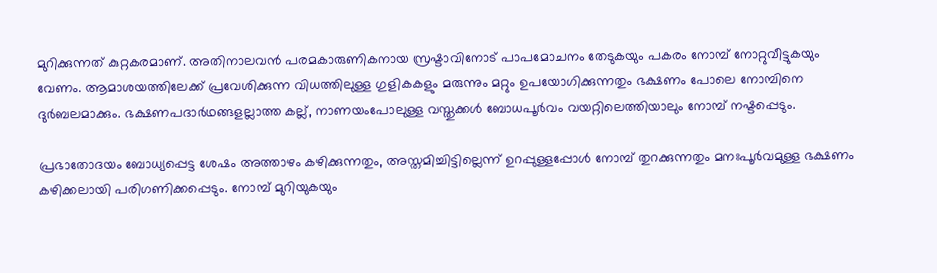മുറിക്കുന്നത് കുറ്റകരമാണ്. അതിനാലവന്‍ പരമകാരുണികനായ സ്രഷ്ടാവിനോട് പാപമോചനം തേടുകയും പകരം നോമ്പ് നോറ്റുവീട്ടുകയും വേണം. ആമാശയത്തിലേക്ക് പ്രവേശിക്കുന്ന വിധത്തിലുള്ള ഗുളികകളും മരുന്നും മറ്റും ഉപയോഗിക്കുന്നതും ഭക്ഷണം പോലെ നോമ്പിനെ ദുര്‍ബലമാക്കും. ഭക്ഷണപദാര്‍ഥങ്ങളല്ലാത്ത കല്ല്, നാണയംപോലുള്ള വസ്തുക്കള്‍ ബോധപൂര്‍വം വയറ്റിലെത്തിയാലും നോമ്പ് നഷ്ടപ്പെടും.

പ്രഭാതോദയം ബോധ്യപ്പെട്ട ശേഷം അത്താഴം കഴിക്കുന്നതും, അസ്തമിച്ചിട്ടില്ലെന്ന് ഉറപ്പുള്ളപ്പോള്‍ നോമ്പ് തുറക്കുന്നതും മനഃപൂര്‍വമുള്ള ഭക്ഷണം കഴിക്കലായി പരിഗണിക്കപ്പെടും. നോമ്പ് മുറിയുകയും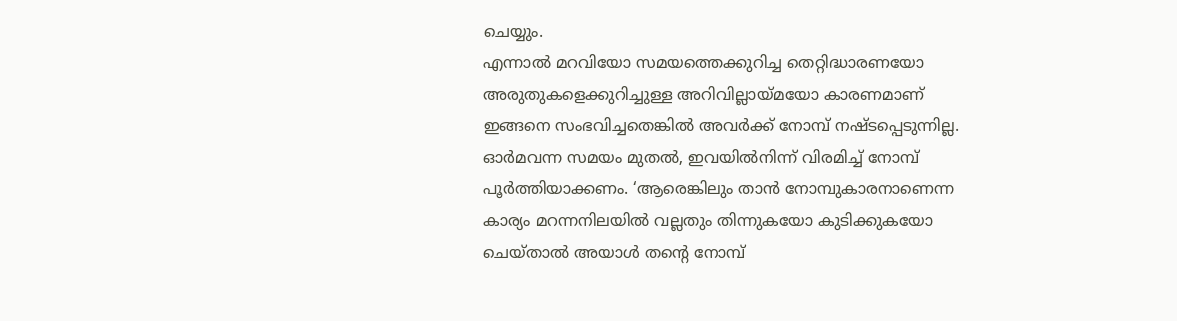ചെയ്യും.
എന്നാല്‍ മറവിയോ സമയത്തെക്കുറിച്ച തെറ്റിദ്ധാരണയോ അരുതുകളെക്കുറിച്ചുള്ള അറിവില്ലായ്മയോ കാരണമാണ് ഇങ്ങനെ സംഭവിച്ചതെങ്കില്‍ അവര്‍ക്ക് നോമ്പ് നഷ്ടപ്പെടുന്നില്ല. ഓര്‍മവന്ന സമയം മുതല്‍, ഇവയില്‍നിന്ന് വിരമിച്ച് നോമ്പ് പൂര്‍ത്തിയാക്കണം. ‘ആരെങ്കിലും താന്‍ നോമ്പുകാരനാണെന്ന കാര്യം മറന്നനിലയില്‍ വല്ലതും തിന്നുകയോ കുടിക്കുകയോ ചെയ്താല്‍ അയാള്‍ തന്റെ നോമ്പ്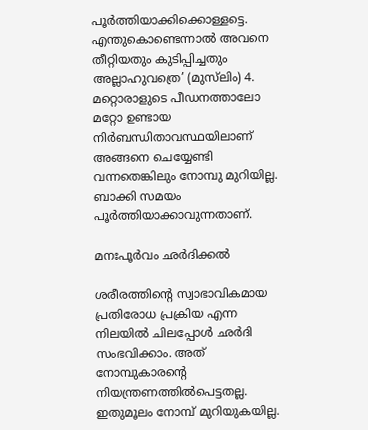പൂര്‍ത്തിയാക്കിക്കൊള്ളട്ടെ. എന്തുകൊണ്ടെന്നാല്‍ അവനെ തീറ്റിയതും കുടിപ്പിച്ചതും അല്ലാഹുവത്രെ’ (മുസ്‌ലിം) 4. മറ്റൊരാളുടെ പീഡനത്താലോ മറ്റോ ഉണ്ടായ നിര്‍ബന്ധിതാവസ്ഥയിലാണ് അങ്ങനെ ചെയ്യേണ്ടി വന്നതെങ്കിലും നോമ്പു മുറിയില്ല. ബാക്കി സമയം പൂര്‍ത്തിയാക്കാവുന്നതാണ്.

മനഃപൂര്‍വം ഛര്‍ദിക്കല്‍

ശരീരത്തിന്റെ സ്വാഭാവികമായ പ്രതിരോധ പ്രക്രിയ എന്ന നിലയില്‍ ചിലപ്പോള്‍ ഛര്‍ദി സംഭവിക്കാം. അത് നോമ്പുകാരന്റെ നിയന്ത്രണത്തില്‍പെട്ടതല്ല. ഇതുമൂലം നോമ്പ് മുറിയുകയില്ല.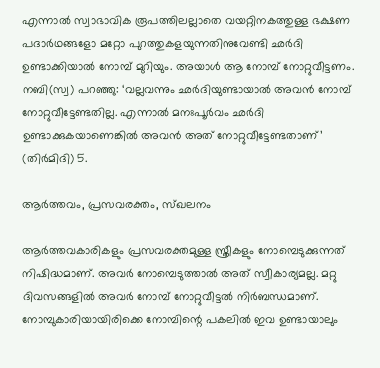എന്നാല്‍ സ്വാഭാവിക രൂപത്തിലല്ലാതെ വയറ്റിനകത്തുള്ള ഭക്ഷണ പദാര്‍ഥങ്ങളോ മറ്റോ പുറത്തുകളയുന്നതിനുവേണ്ടി ഛര്‍ദി ഉണ്ടാക്കിയാല്‍ നോമ്പ് മുറിയും. അയാള്‍ ആ നോമ്പ് നോറ്റുവീട്ടണം. നബി(സ്വ) പറഞ്ഞു: ‘വല്ലവന്നും ഛര്‍ദിയുണ്ടായാല്‍ അവന്‍ നോമ്പ് നോറ്റുവീട്ടേണ്ടതില്ല. എന്നാല്‍ മനഃപൂര്‍വം ഛര്‍ദി ഉണ്ടാക്കുകയാണെങ്കില്‍ അവന്‍ അത് നോറ്റുവീട്ടേണ്ടതാണ്’ (തിര്‍മിദി) 5.

ആര്‍ത്തവം, പ്രസവരക്തം, സ്ഖലനം

ആര്‍ത്തവകാരികളും പ്രസവരക്തമുള്ള സ്ത്രീകളും നോമ്പെടുക്കുന്നത് നിഷിദ്ധമാണ്. അവര്‍ നോമ്പെടുത്താല്‍ അത് സ്വീകാര്യമല്ല. മറ്റു ദിവസങ്ങളില്‍ അവര്‍ നോമ്പ് നോറ്റുവീട്ടല്‍ നിര്‍ബന്ധമാണ്. നോമ്പുകാരിയായിരിക്കെ നോമ്പിന്റെ പകലില്‍ ഇവ ഉണ്ടായാലും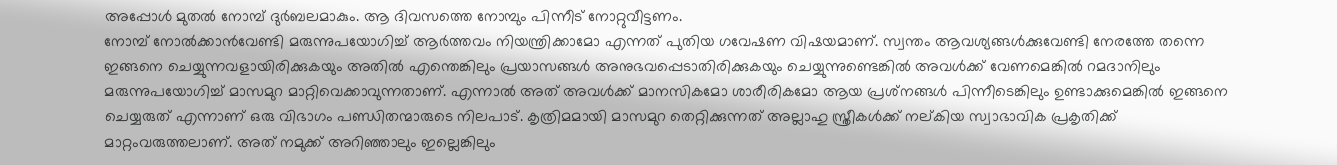അപ്പോള്‍ മുതല്‍ നോമ്പ് ദുര്‍ബലമാകും. ആ ദിവസത്തെ നോമ്പും പിന്നീട് നോറ്റുവീട്ടണം.
നോമ്പ് നോല്‍ക്കാന്‍വേണ്ടി മരുന്നുപയോഗിച്ച് ആര്‍ത്തവം നിയന്ത്രിക്കാമോ എന്നത് പുതിയ ഗവേഷണ വിഷയമാണ്. സ്വന്തം ആവശ്യങ്ങള്‍ക്കുവേണ്ടി നേരത്തേ തന്നെ ഇങ്ങനെ ചെയ്യുന്നവളായിരിക്കുകയും അതില്‍ എന്തെങ്കിലും പ്രയാസങ്ങള്‍ അനുഭവപ്പെടാതിരിക്കുകയും ചെയ്യുന്നുണ്ടെങ്കില്‍ അവള്‍ക്ക് വേണമെങ്കില്‍ റമദാനിലും മരുന്നുപയോഗിച്ച് മാസമുറ മാറ്റിവെക്കാവുന്നതാണ്. എന്നാല്‍ അത് അവള്‍ക്ക് മാനസികമോ ശാരീരികമോ ആയ പ്രശ്‌നങ്ങള്‍ പിന്നീടെങ്കിലും ഉണ്ടാക്കുമെങ്കില്‍ ഇങ്ങനെ ചെയ്യരുത് എന്നാണ് ഒരു വിഭാഗം പണ്ഡിതന്മാരുടെ നിലപാട്. കൃത്രിമമായി മാസമുറ തെറ്റിക്കുന്നത് അല്ലാഹു സ്ത്രീകള്‍ക്ക് നല്കിയ സ്വാഭാവിക പ്രകൃതിക്ക് മാറ്റംവരുത്തലാണ്. അത് നമുക്ക് അറിഞ്ഞാലും ഇല്ലെങ്കിലും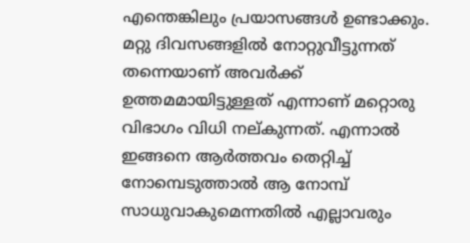എന്തെങ്കിലും പ്രയാസങ്ങള്‍ ഉണ്ടാക്കും. മറ്റു ദിവസങ്ങളില്‍ നോറ്റുവീട്ടുന്നത് തന്നെയാണ് അവര്‍ക്ക് ഉത്തമമായിട്ടുള്ളത് എന്നാണ് മറ്റൊരു വിഭാഗം വിധി നല്കുന്നത്. എന്നാല്‍ ഇങ്ങനെ ആര്‍ത്തവം തെറ്റിച്ച് നോമ്പെടുത്താല്‍ ആ നോമ്പ് സാധുവാകുമെന്നതില്‍ എല്ലാവരും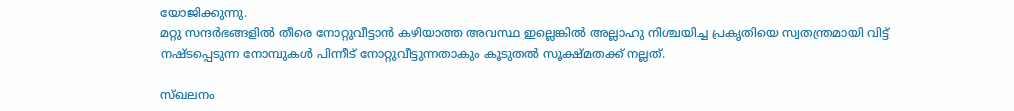യോജിക്കുന്നു.
മറ്റു സന്ദര്‍ഭങ്ങളില്‍ തീരെ നോറ്റുവീട്ടാന്‍ കഴിയാത്ത അവസ്ഥ ഇല്ലെങ്കില്‍ അല്ലാഹു നിശ്ചയിച്ച പ്രകൃതിയെ സ്വതന്ത്രമായി വിട്ട് നഷ്ടപ്പെടുന്ന നോമ്പുകള്‍ പിന്നീട് നോറ്റുവീട്ടുന്നതാകും കൂടുതല്‍ സൂക്ഷ്മതക്ക് നല്ലത്.

സ്ഖലനം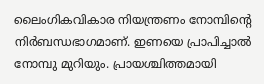ലൈംഗികവികാര നിയന്ത്രണം നോമ്പിന്റെ നിര്‍ബന്ധഭാഗമാണ്. ഇണയെ പ്രാപിച്ചാല്‍ നോമ്പു മുറിയും. പ്രായശ്ചിത്തമായി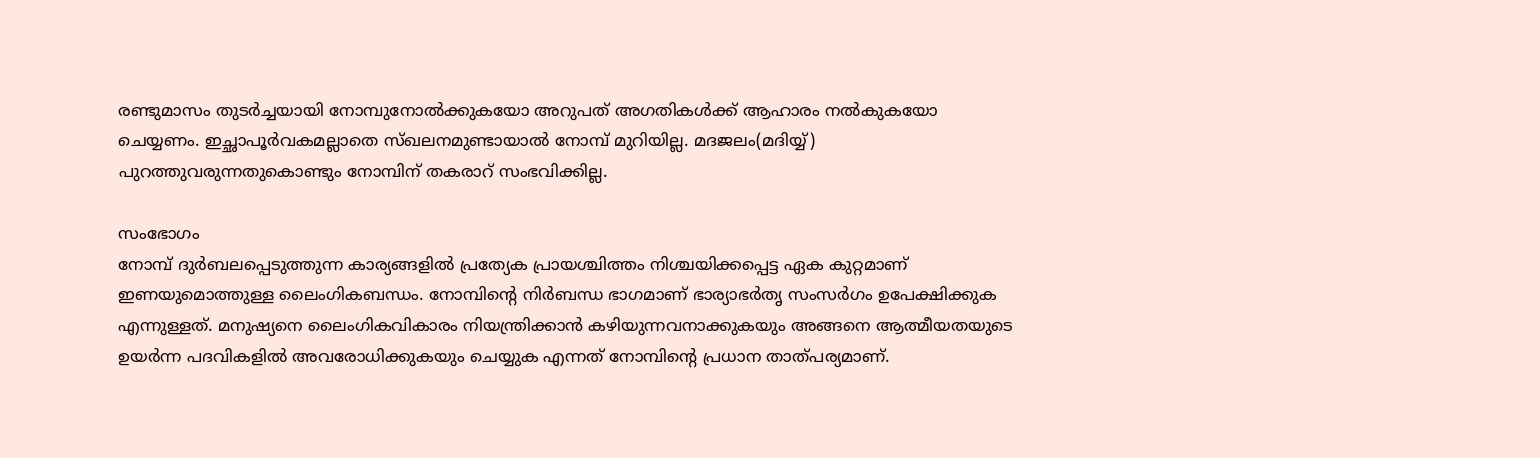രണ്ടുമാസം തുടര്‍ച്ചയായി നോമ്പുനോല്‍ക്കുകയോ അറുപത് അഗതികള്‍ക്ക് ആഹാരം നല്‍കുകയോ ചെയ്യണം. ഇച്ഛാപൂര്‍വകമല്ലാതെ സ്ഖലനമുണ്ടായാല്‍ നോമ്പ് മുറിയില്ല. മദജലം(മദിയ്യ്) പുറത്തുവരുന്നതുകൊണ്ടും നോമ്പിന് തകരാറ് സംഭവിക്കില്ല.

സംഭോഗം
നോമ്പ് ദുര്‍ബലപ്പെടുത്തുന്ന കാര്യങ്ങളില്‍ പ്രത്യേക പ്രായശ്ചിത്തം നിശ്ചയിക്കപ്പെട്ട ഏക കുറ്റമാണ് ഇണയുമൊത്തുള്ള ലൈംഗികബന്ധം. നോമ്പിന്റെ നിര്‍ബന്ധ ഭാഗമാണ് ഭാര്യാഭര്‍തൃ സംസര്‍ഗം ഉപേക്ഷിക്കുക എന്നുള്ളത്. മനുഷ്യനെ ലൈംഗികവികാരം നിയന്ത്രിക്കാന്‍ കഴിയുന്നവനാക്കുകയും അങ്ങനെ ആത്മീയതയുടെ ഉയര്‍ന്ന പദവികളില്‍ അവരോധിക്കുകയും ചെയ്യുക എന്നത് നോമ്പിന്റെ പ്രധാന താത്പര്യമാണ്.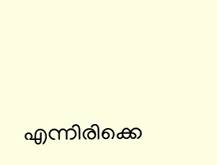എന്നിരിക്കെ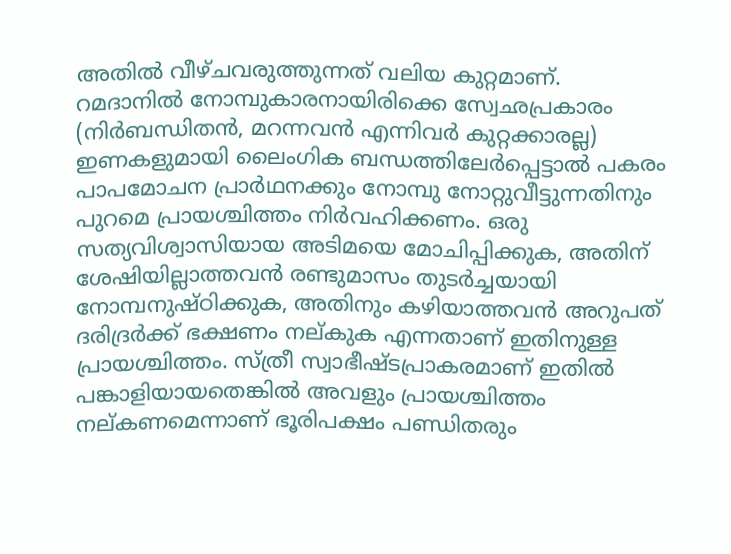അതില്‍ വീഴ്ചവരുത്തുന്നത് വലിയ കുറ്റമാണ്.
റമദാനില്‍ നോമ്പുകാരനായിരിക്കെ സ്വേഛപ്രകാരം (നിര്‍ബന്ധിതന്‍, മറന്നവന്‍ എന്നിവര്‍ കുറ്റക്കാരല്ല) ഇണകളുമായി ലൈംഗിക ബന്ധത്തിലേര്‍പ്പെട്ടാല്‍ പകരം പാപമോചന പ്രാര്‍ഥനക്കും നോമ്പു നോറ്റുവീട്ടുന്നതിനും പുറമെ പ്രായശ്ചിത്തം നിര്‍വഹിക്കണം. ഒരു സത്യവിശ്വാസിയായ അടിമയെ മോചിപ്പിക്കുക, അതിന് ശേഷിയില്ലാത്തവന്‍ രണ്ടുമാസം തുടര്‍ച്ചയായി നോമ്പനുഷ്ഠിക്കുക, അതിനും കഴിയാത്തവന്‍ അറുപത് ദരിദ്രര്‍ക്ക് ഭക്ഷണം നല്കുക എന്നതാണ് ഇതിനുള്ള പ്രായശ്ചിത്തം. സ്ത്രീ സ്വാഭീഷ്ടപ്രാകരമാണ് ഇതില്‍ പങ്കാളിയായതെങ്കില്‍ അവളും പ്രായശ്ചിത്തം നല്കണമെന്നാണ് ഭൂരിപക്ഷം പണ്ഡിതരും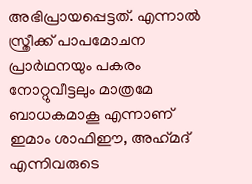അഭിപ്രായപ്പെട്ടത്. എന്നാല്‍ സ്ത്രീക്ക് പാപമോചന പ്രാര്‍ഥനയും പകരം നോറ്റുവീട്ടലും മാത്രമേ ബാധകമാകൂ എന്നാണ് ഇമാം ശാഫിഈ, അഹ്‌മദ് എന്നിവരുടെ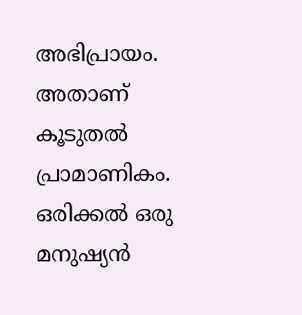അഭിപ്രായം. അതാണ് കൂടുതല്‍ പ്രാമാണികം.
ഒരിക്കല്‍ ഒരു മനുഷ്യന്‍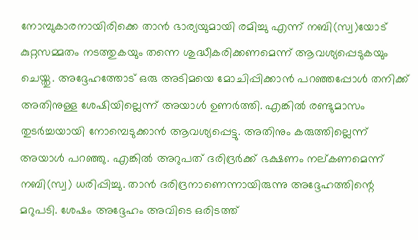നോമ്പുകാരനായിരിക്കെ താന്‍ ഭാര്യയുമായി രമിച്ചു എന്ന് നബി(സ്വ)യോട് കുറ്റസമ്മതം നടത്തുകയും തന്നെ ശുദ്ധീകരിക്കണമെന്ന് ആവശ്യപ്പെടുകയും ചെയ്തു. അദ്ദേഹത്തോട് ഒരു അടിമയെ മോചിപ്പിക്കാന്‍ പറഞ്ഞപ്പോള്‍ തനിക്ക് അതിനുള്ള ശേഷിയില്ലെന്ന് അയാള്‍ ഉണര്‍ത്തി. എങ്കില്‍ രണ്ടുമാസം തുടര്‍ച്ചയായി നോമ്പെടുക്കാന്‍ ആവശ്യപ്പെട്ടു. അതിനും കരുത്തില്ലെന്ന് അയാള്‍ പറഞ്ഞു. എങ്കില്‍ അറുപത് ദരിദ്രര്‍ക്ക് ഭക്ഷണം നല്കണമെന്ന് നബി(സ്വ) ധരിപ്പിച്ചു. താന്‍ ദരിദ്രനാണെന്നായിരുന്നു അദ്ദേഹത്തിന്റെ മറുപടി. ശേഷം അദ്ദേഹം അവിടെ ഒരിടത്ത്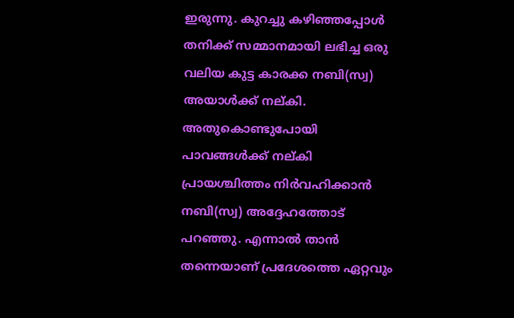ഇരുന്നു. കുറച്ചു കഴിഞ്ഞപ്പോള്‍  തനിക്ക് സമ്മാനമായി ലഭിച്ച ഒരു വലിയ കുട്ട കാരക്ക നബി(സ്വ) അയാള്‍ക്ക് നല്കി. അതുകൊണ്ടുപോയി പാവങ്ങള്‍ക്ക് നല്കി പ്രായശ്ചിത്തം നിര്‍വഹിക്കാന്‍ നബി(സ്വ) അദ്ദേഹത്തോട് പറഞ്ഞു. എന്നാല്‍ താന്‍ തന്നെയാണ് പ്രദേശത്തെ ഏറ്റവും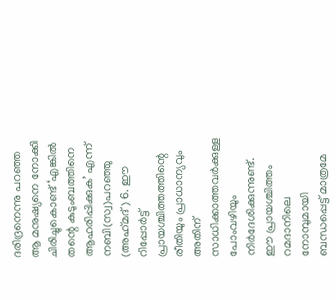ദരിദ്രനെന്നു പറഞ്ഞ ആ മനുഷ്യനെ നോക്കി ചിരിച്ചുകൊണ്ട് ‘എങ്കില്‍ തന്റെ കുടുംബത്തിനെ ആഹരിപ്പിക്കുക’ എന്ന് നബി(സ്വ)പറഞ്ഞു (അഹ്‌മദ്) 6. ഈ റിപ്പോര്‍ട്ട് പ്രായശ്ചിത്തത്തിന്റെ രീതിയും പ്രാധാന്യവും അതിന് സാധിക്കാത്തവര്‍ക്കുള്ള പോംവഴിയും നിര്‍ദേശിക്കുന്നുണ്ട്.
ഈ പ്രായശ്ചിത്തം റമദാനിലെ നോമ്പുമായി ബന്ധപ്പെട്ട് മാത്രമേ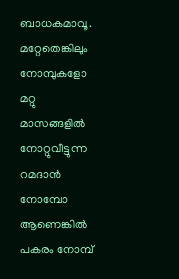ബാധകമാവൂ. മറ്റേതെങ്കിലും നോമ്പുകളോ മറ്റു മാസങ്ങളില്‍ നോറ്റുവീട്ടുന്ന റമദാന്‍ നോമ്പോ ആണെങ്കില്‍ പകരം നോമ്പ്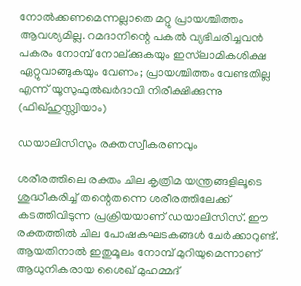നോല്‍ക്കണമെന്നല്ലാതെ മറ്റു പ്രായശ്ചിത്തം ആവശ്യമില്ല. റമദാനിന്റെ പകല്‍ വ്യഭിചരിച്ചവന്‍ പകരം നോമ്പ് നോല്ക്കുകയും ഇസ്‌ലാമികശിക്ഷ ഏറ്റുവാങ്ങുകയും വേണം; പ്രായശ്ചിത്തം വേണ്ടതില്ല എന്ന് യൂസുഫുല്‍ഖര്‍ദാവി നിരീക്ഷിക്കുന്നു (ഫിഖ്ഹുസ്സ്വിയാം)

ഡയാലിസിസും രക്തസ്വീകരണവും

ശരീരത്തിലെ രക്തം ചില കൃത്രിമ യന്ത്രങ്ങളിലൂടെ ശുദ്ധീകരിച്ച് തന്റെതന്നെ ശരീരത്തിലേക്ക് കടത്തിവിടുന്ന പ്രക്രിയയാണ് ഡയാലിസിസ്. ഈ രക്തത്തില്‍ ചില പോഷകഘടകങ്ങള്‍ ചേര്‍ക്കാറുണ്ട്. ആയതിനാല്‍ ഇതുമൂലം നോമ്പ് മുറിയുമെന്നാണ് ആധുനികരായ ശൈഖ് മുഹമ്മദ്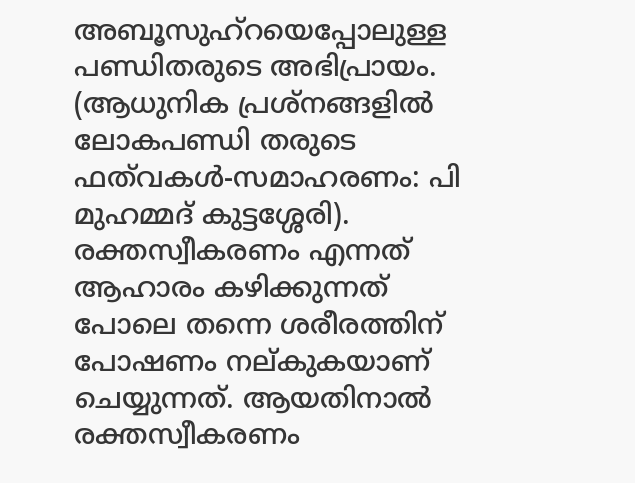അബൂസുഹ്‌റയെപ്പോലുള്ള പണ്ഡിതരുടെ അഭിപ്രായം. (ആധുനിക പ്രശ്‌നങ്ങളില്‍ ലോകപണ്ഡി തരുടെ ഫത്‌വകള്‍-സമാഹരണം: പി മുഹമ്മദ് കുട്ടശ്ശേരി).
രക്തസ്വീകരണം എന്നത് ആഹാരം കഴിക്കുന്നത് പോലെ തന്നെ ശരീരത്തിന് പോഷണം നല്കുകയാണ് ചെയ്യുന്നത്. ആയതിനാല്‍ രക്തസ്വീകരണം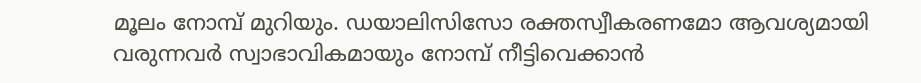മൂലം നോമ്പ് മുറിയും. ഡയാലിസിസോ രക്തസ്വീകരണമോ ആവശ്യമായി വരുന്നവര്‍ സ്വാഭാവികമായും നോമ്പ് നീട്ടിവെക്കാന്‍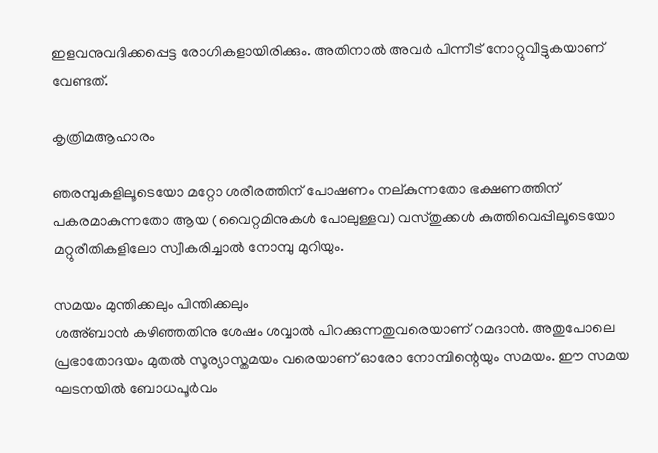ഇളവനുവദിക്കപ്പെട്ട രോഗികളായിരിക്കും. അതിനാല്‍ അവര്‍ പിന്നീട് നോറ്റുവീട്ടുകയാണ് വേണ്ടത്.

കൃത്രിമആഹാരം

ഞരമ്പുകളിലൂടെയോ മറ്റോ ശരീരത്തിന് പോഷണം നല്കുന്നതോ ഭക്ഷണത്തിന് പകരമാകുന്നതോ ആയ (വൈറ്റമിനുകള്‍ പോലുള്ളവ) വസ്തുക്കള്‍ കുത്തിവെപ്പിലൂടെയോ മറ്റുരീതികളിലോ സ്വീകരിച്ചാല്‍ നോമ്പു മുറിയും.

സമയം മുന്തിക്കലും പിന്തിക്കലും
ശഅ്ബാന്‍ കഴിഞ്ഞതിനു ശേഷം ശവ്വാല്‍ പിറക്കുന്നതുവരെയാണ് റമദാന്‍. അതുപോലെ പ്രഭാതോദയം മുതല്‍ സൂര്യാസ്തമയം വരെയാണ് ഓരോ നോമ്പിന്റെയും സമയം. ഈ സമയ ഘടനയില്‍ ബോധപൂര്‍വം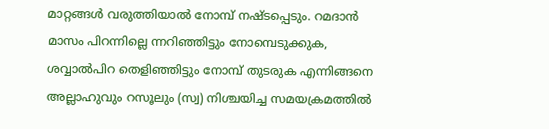മാറ്റങ്ങള്‍ വരുത്തിയാല്‍ നോമ്പ് നഷ്ടപ്പെടും. റമദാന്‍ മാസം പിറന്നില്ലെ ന്നറിഞ്ഞിട്ടും നോമ്പെടുക്കുക, ശവ്വാല്‍പിറ തെളിഞ്ഞിട്ടും നോമ്പ് തുടരുക എന്നിങ്ങനെ അല്ലാഹുവും റസൂലും (സ്വ) നിശ്ചയിച്ച സമയക്രമത്തില്‍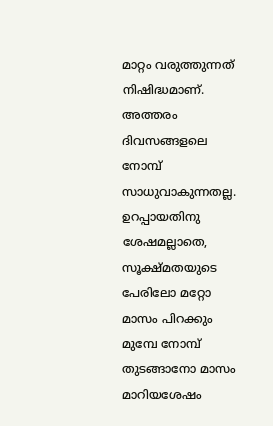മാറ്റം വരുത്തുന്നത് നിഷിദ്ധമാണ്. അത്തരം ദിവസങ്ങളലെ നോമ്പ് സാധുവാകുന്നതല്ല. ഉറപ്പായതിനു ശേഷമല്ലാതെ, സൂക്ഷ്മതയുടെ പേരിലോ മറ്റോ മാസം പിറക്കും മുമ്പേ നോമ്പ് തുടങ്ങാനോ മാസം മാറിയശേഷം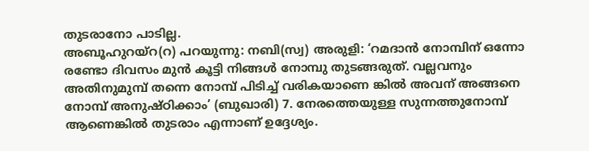തുടരാനോ പാടില്ല.
അബൂഹുറയ്‌റ(റ) പറയുന്നു: നബി(സ്വ) അരുളി: ‘റമദാന്‍ നോമ്പിന് ഒന്നോ രണ്ടോ ദിവസം മുന്‍ കൂട്ടി നിങ്ങള്‍ നോമ്പു തുടങ്ങരുത്. വല്ലവനും അതിനുമുമ്പ് തന്നെ നോമ്പ് പിടിച്ച് വരികയാണെ ങ്കില്‍ അവന് അങ്ങനെ നോമ്പ് അനുഷ്ഠിക്കാം’ (ബുഖാരി) 7. നേരത്തെയുള്ള സുന്നത്തുനോമ്പ് ആണെങ്കില്‍ തുടരാം എന്നാണ് ഉദ്ദേശ്യം.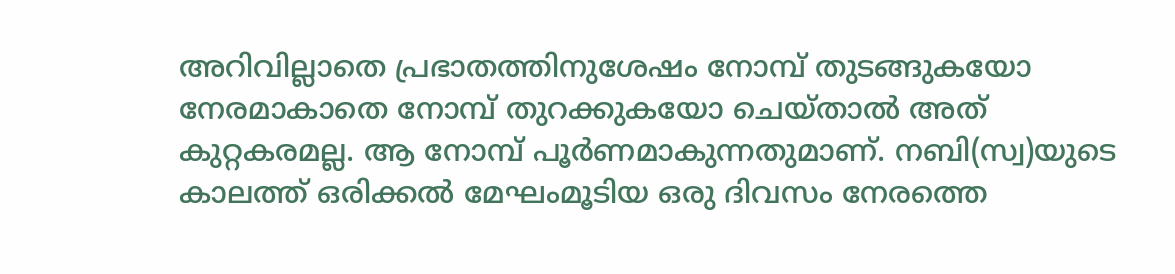അറിവില്ലാതെ പ്രഭാതത്തിനുശേഷം നോമ്പ് തുടങ്ങുകയോ നേരമാകാതെ നോമ്പ് തുറക്കുകയോ ചെയ്താല്‍ അത് കുറ്റകരമല്ല. ആ നോമ്പ് പൂര്‍ണമാകുന്നതുമാണ്. നബി(സ്വ)യുടെ കാലത്ത് ഒരിക്കല്‍ മേഘംമൂടിയ ഒരു ദിവസം നേരത്തെ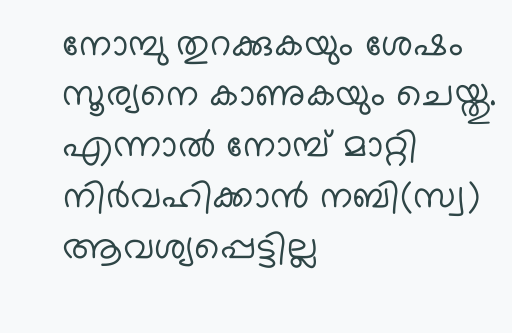നോമ്പു തുറക്കുകയും ശേഷം സൂര്യനെ കാണുകയും ചെയ്തു. എന്നാല്‍ നോമ്പ് മാറ്റി നിര്‍വഹിക്കാന്‍ നബി(സ്വ) ആവശ്യപ്പെട്ടില്ല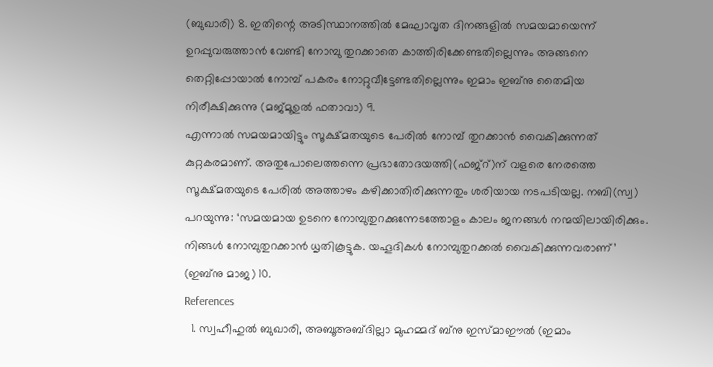(ബുഖാരി) 8. ഇതിന്റെ അടിസ്ഥാനത്തില്‍ മേഘാവൃത ദിനങ്ങളില്‍ സമയമായെന്ന് ഉറപ്പുവരുത്താന്‍ വേണ്ടി നോമ്പു തുറക്കാതെ കാത്തിരിക്കേണ്ടതില്ലെന്നും അങ്ങനെ തെറ്റിപ്പോയാല്‍ നോമ്പ് പകരം നോറ്റുവീട്ടേണ്ടതില്ലെന്നും ഇമാം ഇബ്‌നു തൈമിയ നിരീക്ഷിക്കുന്നു (മജ്മൂഉല്‍ ഫതാവാ) 9.
എന്നാല്‍ സമയമായിട്ടും സൂക്ഷ്മതയുടെ പേരില്‍ നോമ്പ് തുറക്കാന്‍ വൈകിക്കുന്നത് കുറ്റകരമാണ്. അതുപോലെത്തന്നെ പ്രഭാതോദയത്തി(ഫജ്‌റ്)ന് വളരെ നേരത്തെ സൂക്ഷ്മതയുടെ പേരില്‍ അത്താഴം കഴിക്കാതിരിക്കുന്നതും ശരിയായ നടപടിയല്ല. നബി(സ്വ) പറയുന്നു: ‘സമയമായ ഉടനെ നോമ്പുതുറക്കുന്നേടത്തോളം കാലം ജനങ്ങള്‍ നന്മയിലായിരിക്കും. നിങ്ങള്‍ നോമ്പുതുറക്കാന്‍ ധൃതികൂട്ടുക. യഹൂദികള്‍ നോമ്പുതുറക്കല്‍ വൈകിക്കുന്നവരാണ്’ (ഇബ്‌നു മാജ) 10.
References
  1. സ്വഹീഹുല്‍ ബുഖാരി, അബൂഅബ്ദില്ലാ മുഹമ്മദ് ബ്‌നു ഇസ്മാഈല്‍ (ഇമാം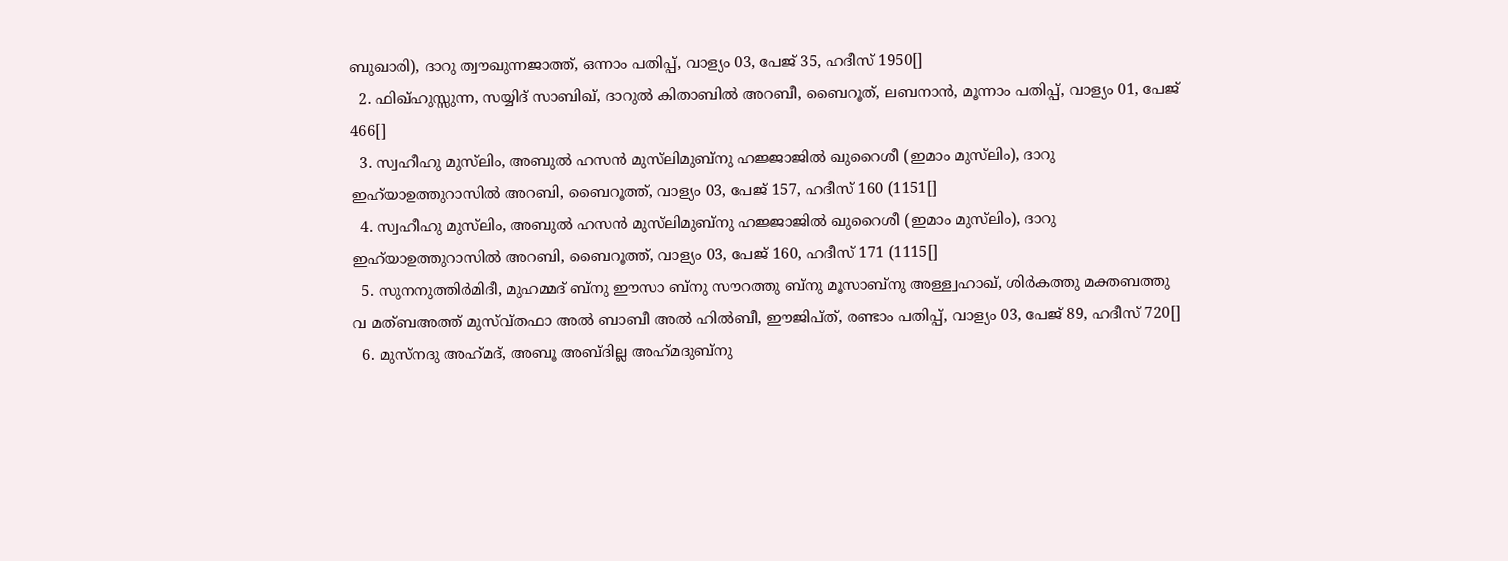ബുഖാരി), ദാറു ത്വൗഖുന്നജാത്ത്, ഒന്നാം പതിപ്പ്, വാള്യം 03, പേജ് 35, ഹദീസ് 1950[]
  2. ഫിഖ്ഹുസ്സുന്ന, സയ്യിദ് സാബിഖ്, ദാറുല്‍ കിതാബില്‍ അറബീ, ബൈറൂത്, ലബനാന്‍, മൂന്നാം പതിപ്പ്, വാള്യം 01, പേജ് 466[]
  3. സ്വഹീഹു മുസ്‌ലിം, അബുല്‍ ഹസന്‍ മുസ്‌ലിമുബ്‌നു ഹജ്ജാജില്‍ ഖുറൈശീ (ഇമാം മുസ്‌ലിം), ദാറു ഇഹ്‌യാഉത്തുറാസില്‍ അറബി, ബൈറൂത്ത്, വാള്യം 03, പേജ് 157, ഹദീസ് 160 (1151[]
  4. സ്വഹീഹു മുസ്‌ലിം, അബുല്‍ ഹസന്‍ മുസ്‌ലിമുബ്‌നു ഹജ്ജാജില്‍ ഖുറൈശീ (ഇമാം മുസ്‌ലിം), ദാറു ഇഹ്‌യാഉത്തുറാസില്‍ അറബി, ബൈറൂത്ത്, വാള്യം 03, പേജ് 160, ഹദീസ് 171 (1115[]
  5. സുനനുത്തിര്‍മിദീ, മുഹമ്മദ് ബ്‌നു ഈസാ ബ്‌നു സൗറത്തു ബ്‌നു മൂസാബ്‌നു അള്ള്വഹാഖ്, ശിര്‍കത്തു മക്തബത്തു വ മത്ബഅത്ത് മുസ്വ്തഫാ അല്‍ ബാബീ അല്‍ ഹില്‍ബീ, ഈജിപ്ത്, രണ്ടാം പതിപ്പ്, വാള്യം 03, പേജ് 89, ഹദീസ് 720[]
  6. മുസ്‌നദു അഹ്‌മദ്, അബൂ അബ്ദില്ല അഹ്‌മദുബ്‌നു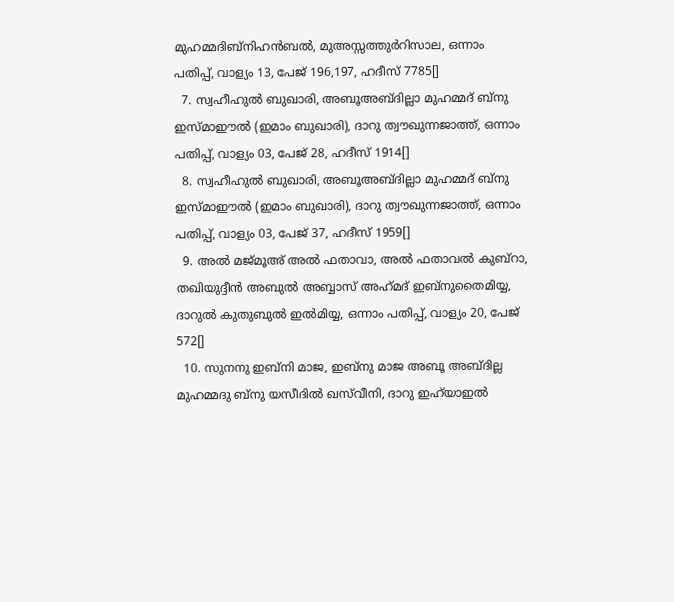മുഹമ്മദിബ്‌നിഹന്‍ബല്‍, മുഅസ്സത്തുര്‍റിസാല, ഒന്നാം പതിപ്പ്, വാള്യം 13, പേജ് 196,197, ഹദീസ് 7785[]
  7. സ്വഹീഹുല്‍ ബുഖാരി, അബൂഅബ്ദില്ലാ മുഹമ്മദ് ബ്‌നു ഇസ്മാഈല്‍ (ഇമാം ബുഖാരി), ദാറു ത്വൗഖുന്നജാത്ത്, ഒന്നാം പതിപ്പ്, വാള്യം 03, പേജ് 28, ഹദീസ് 1914[]
  8. സ്വഹീഹുല്‍ ബുഖാരി, അബൂഅബ്ദില്ലാ മുഹമ്മദ് ബ്‌നു ഇസ്മാഈല്‍ (ഇമാം ബുഖാരി), ദാറു ത്വൗഖുന്നജാത്ത്, ഒന്നാം പതിപ്പ്, വാള്യം 03, പേജ് 37, ഹദീസ് 1959[]
  9. അല്‍ മജ്മൂഅ് അല്‍ ഫതാവാ, അല്‍ ഫതാവല്‍ കുബ്‌റാ, തഖിയുദ്ദീന്‍ അബുല്‍ അബ്ബാസ് അഹ്‌മദ് ഇബ്‌നുതൈമിയ്യ, ദാറുല്‍ കുതുബുല്‍ ഇല്‍മിയ്യ, ഒന്നാം പതിപ്പ്, വാള്യം 20, പേജ് 572[]
  10. സുനനു ഇബ്‌നി മാജ, ഇബ്‌നു മാജ അബൂ അബ്ദില്ല മുഹമ്മദു ബ്‌നു യസീദില്‍ ഖസ്‌വീനി, ദാറു ഇഹ്‌യാഇല്‍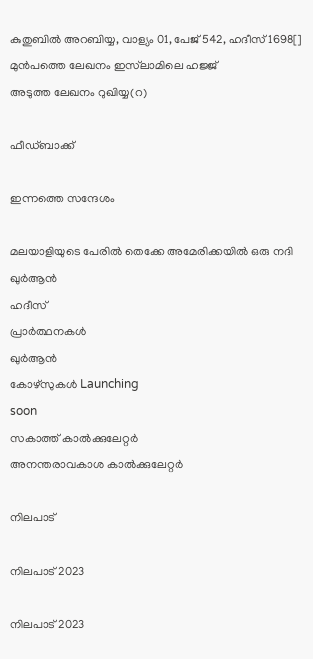കുതുബില്‍ അറബിയ്യ, വാള്യം 01, പേജ് 542, ഹദീസ് 1698[]
മുൻപത്തെ ലേഖനം ഇസ്‌ലാമിലെ ഹജ്ജ്
അടുത്ത ലേഖനം റുഖിയ്യ(റ)

ഫീഡ്ബാക്ക്

ഇന്നത്തെ സന്ദേശം

മലയാളിയുടെ പേരിൽ തെക്കേ അമേരിക്കയിൽ ഒരു നദി
ഖുർആൻ
ഹദീസ്
പ്രാർത്ഥനകൾ
ഖുർആൻ
കോഴ്സുകൾ Launching
soon
സകാത്ത് കാൽക്കുലേറ്റർ
അനന്തരാവകാശ കാൽക്കുലേറ്റർ

നിലപാട്

നിലപാട് 2023

നിലപാട് 2023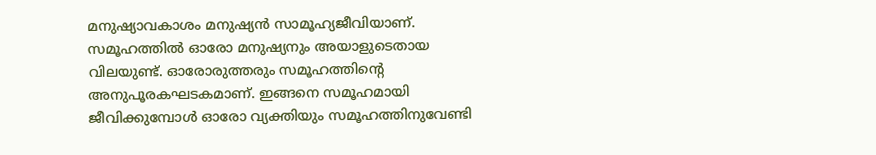മനുഷ്യാവകാശം മനുഷ്യന്‍ സാമൂഹ്യജീവിയാണ്. സമൂഹത്തില്‍ ഓരോ മനുഷ്യനും അയാളുടെതായ വിലയുണ്ട്. ഓരോരുത്തരും സമൂഹത്തിന്റെ അനുപൂരകഘടകമാണ്. ഇങ്ങനെ സമൂഹമായി ജീവിക്കുമ്പോള്‍ ഓരോ വ്യക്തിയും സമൂഹത്തിനുവേണ്ടി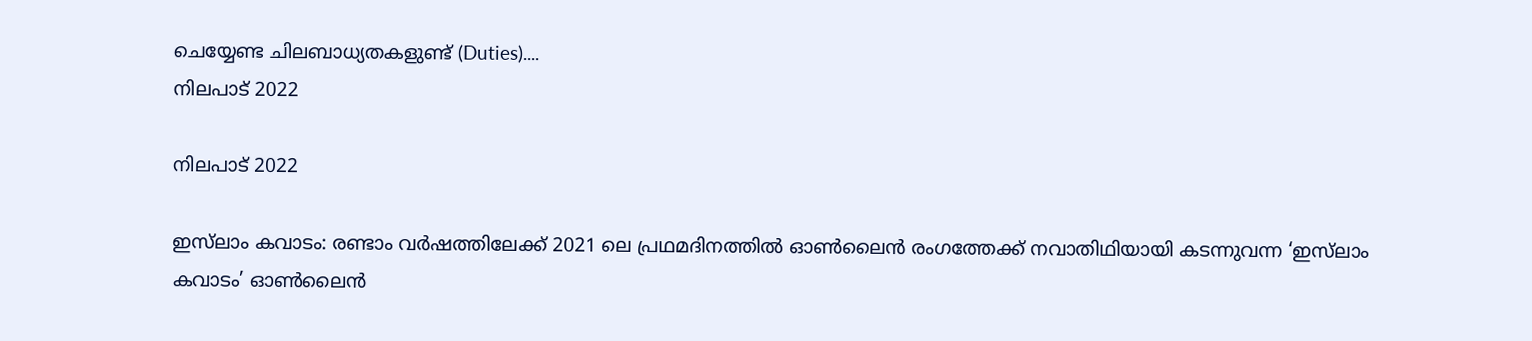ചെയ്യേണ്ട ചിലബാധ്യതകളുണ്ട് (Duties)....
നിലപാട് 2022

നിലപാട് 2022

ഇസ്‌ലാം കവാടം: രണ്ടാം വര്‍ഷത്തിലേക്ക് 2021 ലെ പ്രഥമദിനത്തില്‍ ഓണ്‍ലൈന്‍ രംഗത്തേക്ക് നവാതിഥിയായി കടന്നുവന്ന ‘ഇസ്‌ലാം കവാടം’ ഓണ്‍ലൈന്‍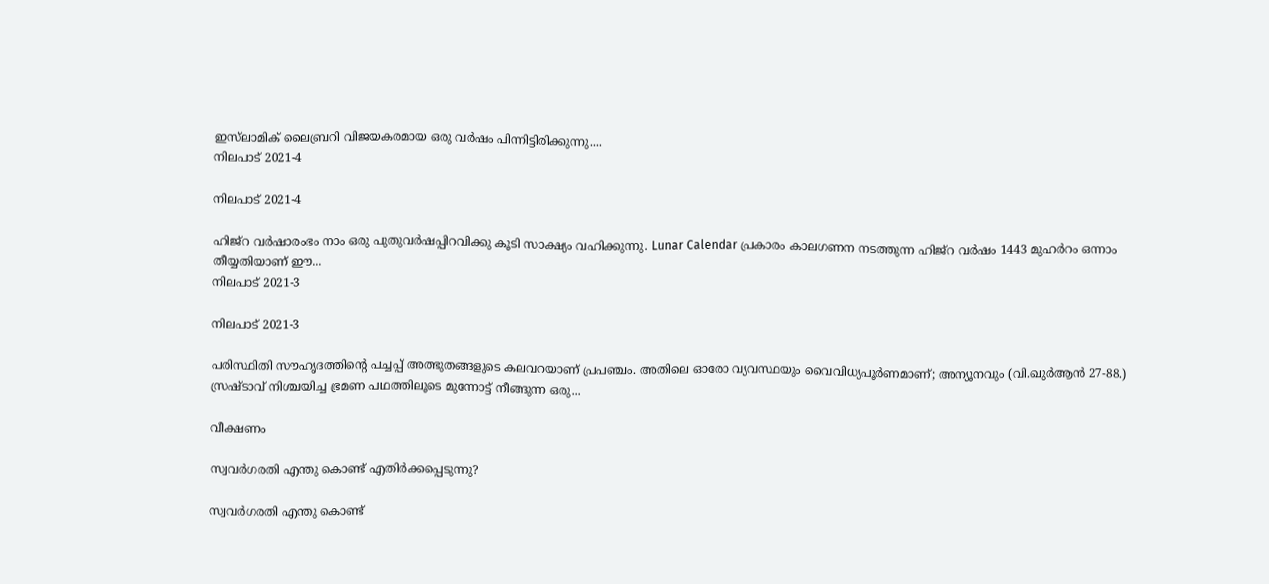ഇസ്‌ലാമിക് ലൈബ്രറി വിജയകരമായ ഒരു വര്‍ഷം പിന്നിട്ടിരിക്കുന്നു....
നിലപാട് 2021-4

നിലപാട് 2021-4

ഹിജ്‌റ വര്‍ഷാരംഭം നാം ഒരു പുതുവര്‍ഷപ്പിറവിക്കു കൂടി സാക്ഷ്യം വഹിക്കുന്നു. Lunar Calendar പ്രകാരം കാലഗണന നടത്തുന്ന ഹിജ്‌റ വര്‍ഷം 1443 മുഹര്‍റം ഒന്നാം തീയ്യതിയാണ് ഈ...
നിലപാട് 2021-3

നിലപാട് 2021-3

പരിസ്ഥിതി സൗഹൃദത്തിന്റെ പച്ചപ്പ് അത്ഭുതങ്ങളുടെ കലവറയാണ് പ്രപഞ്ചം. അതിലെ ഓരോ വ്യവസ്ഥയും വൈവിധ്യപൂര്‍ണമാണ്; അന്യൂനവും (വി.ഖുര്‍ആന്‍ 27-88.) സ്രഷ്ടാവ് നിശ്ചയിച്ച ഭ്രമണ പഥത്തിലൂടെ മുന്നോട്ട് നീങ്ങുന്ന ഒരു...

വീക്ഷണം

സ്വവര്‍ഗരതി എന്തു കൊണ്ട് എതിര്‍ക്കപ്പെടുന്നു?

സ്വവര്‍ഗരതി എന്തു കൊണ്ട്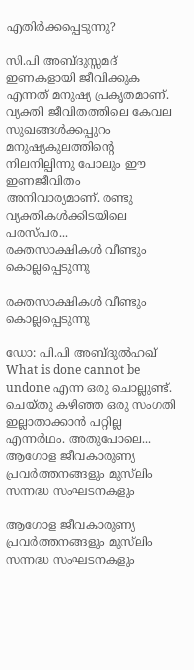എതിര്‍ക്കപ്പെടുന്നു?

സി.പി അബ്ദുസ്സമദ് ഇണകളായി ജീവിക്കുക എന്നത് മനുഷ്യ പ്രകൃതമാണ്. വ്യക്തി ജീവിതത്തിലെ കേവല സുഖങ്ങള്‍ക്കപ്പുറം മനുഷ്യകുലത്തിന്റെ നിലനില്പിന്നു പോലും ഈ ഇണജീവിതം അനിവാര്യമാണ്. രണ്ടു വ്യക്തികള്‍ക്കിടയിലെ പരസ്പര...
രക്തസാക്ഷികള്‍ വീണ്ടും കൊല്ലപ്പെടുന്നു

രക്തസാക്ഷികള്‍ വീണ്ടും കൊല്ലപ്പെടുന്നു

ഡോ: പി.പി അബ്ദുല്‍ഹഖ് What is done cannot be undone എന്ന ഒരു ചൊല്ലുണ്ട്. ചെയ്തു കഴിഞ്ഞ ഒരു സംഗതി ഇല്ലാതാക്കാന്‍ പറ്റില്ല എന്നര്‍ഥം. അതുപോലെ...
ആഗോള ജീവകാരുണ്യ പ്രവര്‍ത്തനങ്ങളും മുസ്‌ലിം സന്നദ്ധ സംഘടനകളും

ആഗോള ജീവകാരുണ്യ പ്രവര്‍ത്തനങ്ങളും മുസ്‌ലിം സന്നദ്ധ സംഘടനകളും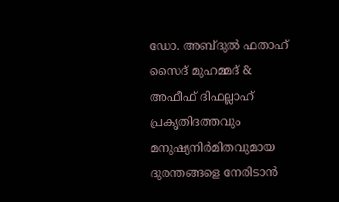ഡോ. അബ്ദുല്‍ ഫതാഹ് സൈദ് മുഹമ്മദ് & അഫീഫ് ദിഫല്ലാഹ് പ്രകൃതിദത്തവും മനുഷ്യനിര്‍മിതവുമായ ദുരന്തങ്ങളെ നേരിടാന്‍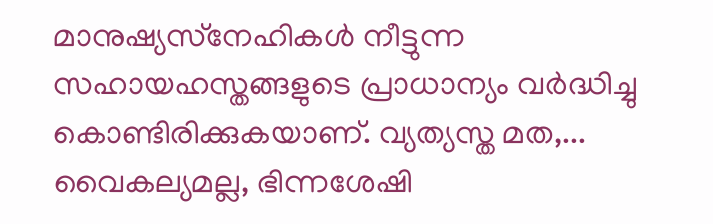മാനുഷ്യസ്‌നേഹികള്‍ നീട്ടുന്ന സഹായഹസ്തങ്ങളുടെ പ്രാധാന്യം വര്‍ദ്ധിച്ചു കൊണ്ടിരിക്കുകയാണ്. വ്യത്യസ്ത മത,...
വൈകല്യമല്ല, ഭിന്നശേഷി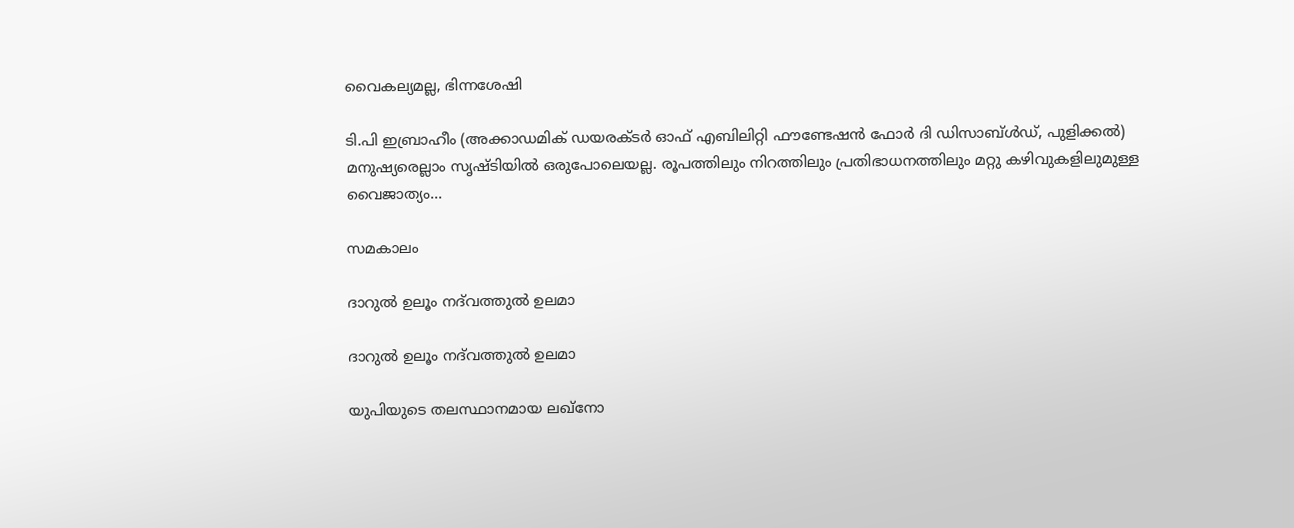വൈകല്യമല്ല, ഭിന്നശേഷി

ടി.പി ഇബ്രാഹീം (അക്കാഡമിക് ഡയരക്ടര്‍ ഓഫ് എബിലിറ്റി ഫൗണ്ടേഷന്‍ ഫോര്‍ ദി ഡിസാബ്ള്‍ഡ്, പുളിക്കല്‍) മനുഷ്യരെല്ലാം സൃഷ്ടിയില്‍ ഒരുപോലെയല്ല. രൂപത്തിലും നിറത്തിലും പ്രതിഭാധനത്തിലും മറ്റു കഴിവുകളിലുമുള്ള വൈജാത്യം...

സമകാലം

ദാറുല്‍ ഉലൂം നദ്‌വത്തുല്‍ ഉലമാ

ദാറുല്‍ ഉലൂം നദ്‌വത്തുല്‍ ഉലമാ

യുപിയുടെ തലസ്ഥാനമായ ലഖ്‌നോ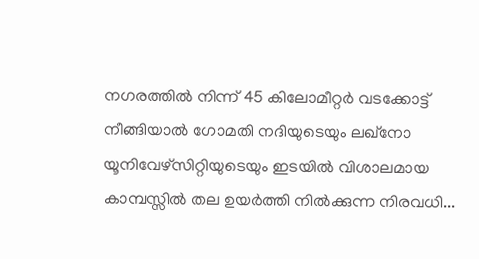നഗരത്തില്‍ നിന്ന് 45 കിലോമീറ്റര്‍ വടക്കോട്ട് നീങ്ങിയാല്‍ ഗോമതി നദിയുടെയും ലഖ്‌നോ യൂനിവേഴ്‌സിറ്റിയുടെയും ഇടയില്‍ വിശാലമായ കാമ്പസ്സില്‍ തല ഉയര്‍ത്തി നില്‍ക്കുന്ന നിരവധി...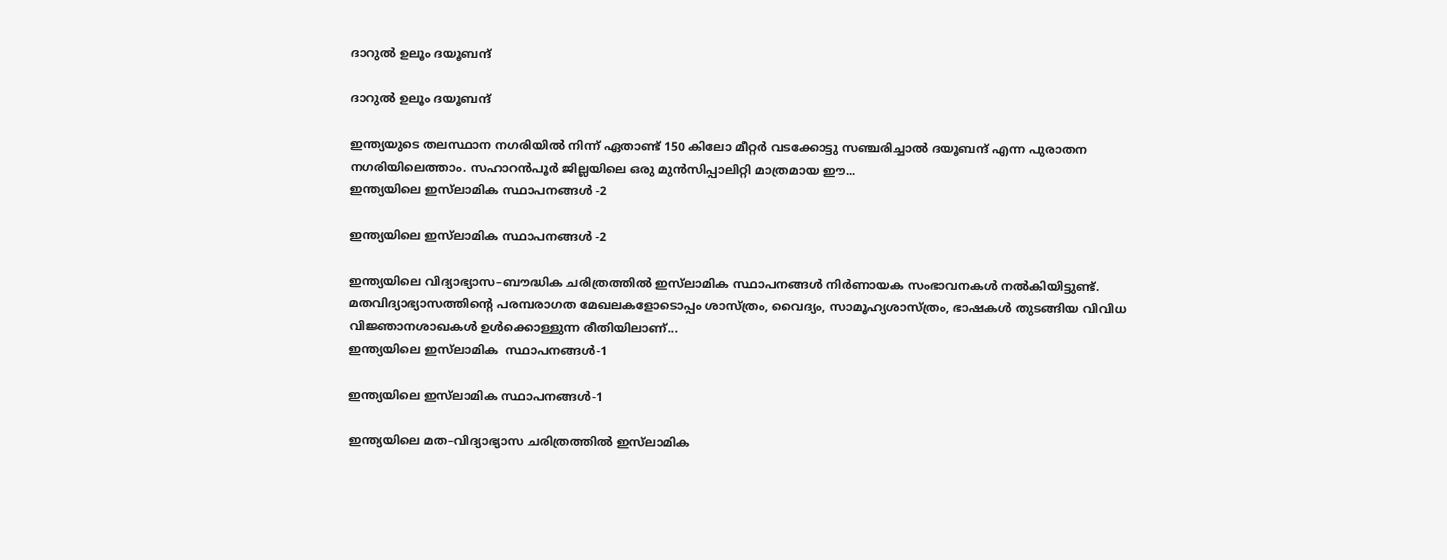ദാറുല്‍ ഉലൂം ദയൂബന്ദ്

ദാറുല്‍ ഉലൂം ദയൂബന്ദ്

ഇന്ത്യയുടെ തലസ്ഥാന നഗരിയില്‍ നിന്ന് ഏതാണ്ട് 150 കിലോ മീറ്റര്‍ വടക്കോട്ടു സഞ്ചരിച്ചാല്‍ ദയൂബന്ദ് എന്ന പുരാതന നഗരിയിലെത്താം. സഹാറന്‍പൂര്‍ ജില്ലയിലെ ഒരു മുന്‍സിപ്പാലിറ്റി മാത്രമായ ഈ...
ഇന്ത്യയിലെ ഇസ്‌ലാമിക സ്ഥാപനങ്ങള്‍ -2

ഇന്ത്യയിലെ ഇസ്‌ലാമിക സ്ഥാപനങ്ങള്‍ -2

ഇന്ത്യയിലെ വിദ്യാഭ്യാസ–ബൗദ്ധിക ചരിത്രത്തില്‍ ഇസ്‌ലാമിക സ്ഥാപനങ്ങള്‍ നിര്‍ണായക സംഭാവനകള്‍ നല്‍കിയിട്ടുണ്ട്. മതവിദ്യാഭ്യാസത്തിന്റെ പരമ്പരാഗത മേഖലകളോടൊപ്പം ശാസ്ത്രം, വൈദ്യം, സാമൂഹ്യശാസ്ത്രം, ഭാഷകള്‍ തുടങ്ങിയ വിവിധ വിജ്ഞാനശാഖകള്‍ ഉള്‍ക്കൊള്ളുന്ന രീതിയിലാണ്...
ഇന്ത്യയിലെ ഇസ്‌ലാമിക  സ്ഥാപനങ്ങള്‍-1

ഇന്ത്യയിലെ ഇസ്‌ലാമിക സ്ഥാപനങ്ങള്‍-1

ഇന്ത്യയിലെ മത–വിദ്യാഭ്യാസ ചരിത്രത്തില്‍ ഇസ്‌ലാമിക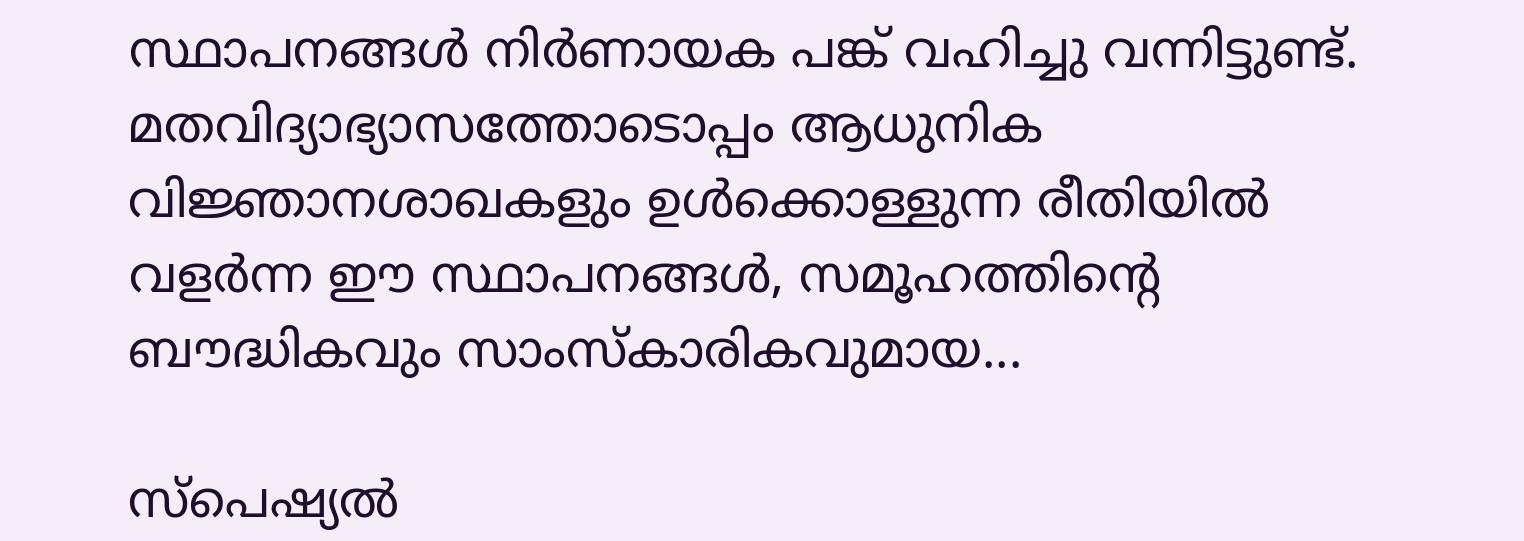സ്ഥാപനങ്ങള്‍ നിര്‍ണായക പങ്ക് വഹിച്ചു വന്നിട്ടുണ്ട്. മതവിദ്യാഭ്യാസത്തോടൊപ്പം ആധുനിക വിജ്ഞാനശാഖകളും ഉള്‍ക്കൊള്ളുന്ന രീതിയില്‍ വളര്‍ന്ന ഈ സ്ഥാപനങ്ങള്‍, സമൂഹത്തിന്റെ ബൗദ്ധികവും സാംസ്‌കാരികവുമായ...

സ്പെഷ്യൽ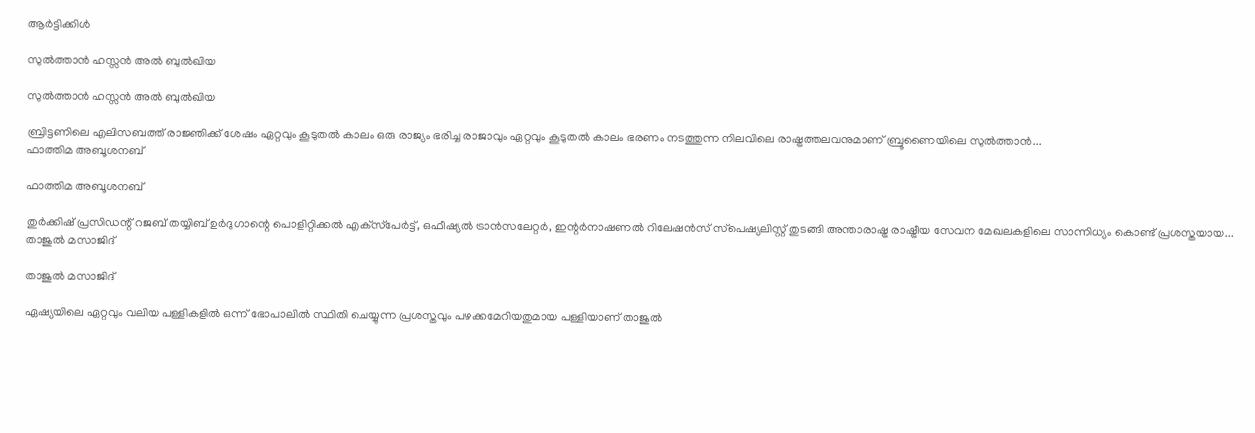ആർട്ടിക്കിൾ

സുല്‍ത്താന്‍ ഹസ്സന്‍ അല്‍ ബുല്‍ഖിയ

സുല്‍ത്താന്‍ ഹസ്സന്‍ അല്‍ ബുല്‍ഖിയ

ബ്രിട്ടണിലെ എലിസബത്ത് രാജ്ഞിക്ക് ശേഷം ഏറ്റവും കൂടുതല്‍ കാലം ഒരു രാജ്യം ഭരിച്ച രാജാവും ഏറ്റവും കൂടുതല്‍ കാലം ഭരണം നടത്തുന്ന നിലവിലെ രാഷ്ട്രത്തലവനുമാണ് ബ്രൂണൈയിലെ സുല്‍ത്താന്‍...
ഫാത്തിമ അബൂശനബ്

ഫാത്തിമ അബൂശനബ്

തുര്‍ക്കിഷ് പ്രസിഡന്റ് റജബ് തയ്യിബ് ഉര്‍ദുഗാന്റെ പൊളിറ്റിക്കല്‍ എക്‌സ്‌പേര്‍ട്ട്, ഒഫീഷ്യല്‍ ട്രാന്‍സലേറ്റര്‍, ഇന്റര്‍നാഷണല്‍ റിലേഷന്‍സ് സ്‌പെഷ്യലിസ്റ്റ് തുടങ്ങി അന്താരാഷ്ട്ര രാഷ്ട്രീയ സേവന മേഖലകളിലെ സാന്നിധ്യം കൊണ്ട് പ്രശസ്തയായ...
താജുല്‍ മസാജിദ്

താജുല്‍ മസാജിദ്

ഏഷ്യയിലെ ഏറ്റവും വലിയ പള്ളികളില്‍ ഒന്ന് ഭോപാലില്‍ സ്ഥിതി ചെയ്യുന്ന പ്രശസ്തവും പഴക്കമേറിയതുമായ പള്ളിയാണ് താജുല്‍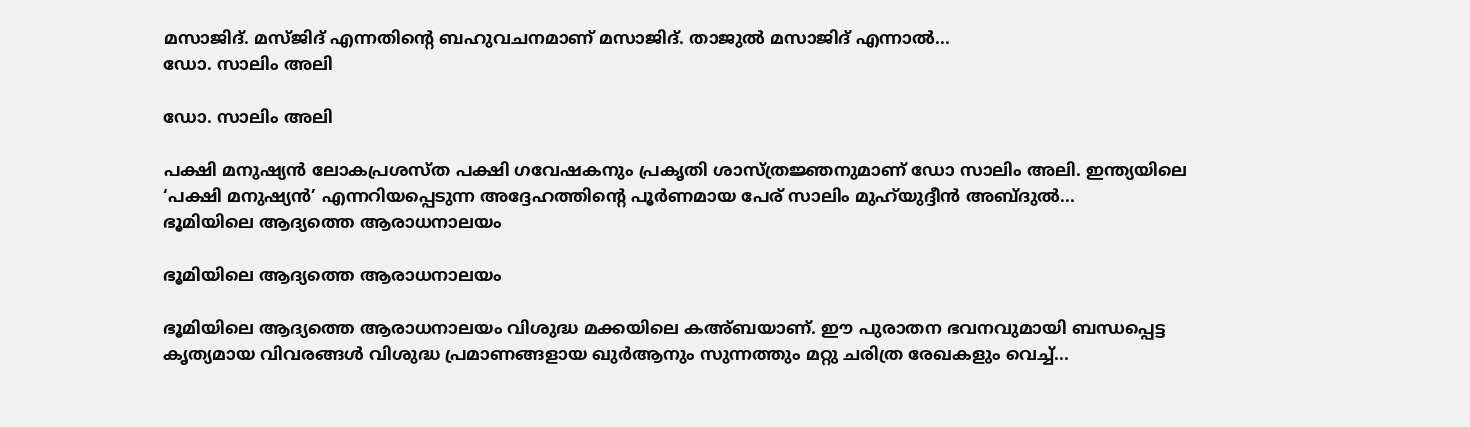മസാജിദ്. മസ്ജിദ് എന്നതിന്റെ ബഹുവചനമാണ് മസാജിദ്. താജുല്‍ മസാജിദ് എന്നാല്‍...
ഡോ. സാലിം അലി

ഡോ. സാലിം അലി

പക്ഷി മനുഷ്യന്‍ ലോകപ്രശസ്ത പക്ഷി ഗവേഷകനും പ്രകൃതി ശാസ്ത്രജ്ഞനുമാണ് ഡോ സാലിം അലി. ഇന്ത്യയിലെ ‘പക്ഷി മനുഷ്യന്‍’ എന്നറിയപ്പെടുന്ന അദ്ദേഹത്തിന്റെ പൂര്‍ണമായ പേര് സാലിം മുഹ്‌യുദ്ദീന്‍ അബ്ദുല്‍...
ഭൂമിയിലെ ആദ്യത്തെ ആരാധനാലയം

ഭൂമിയിലെ ആദ്യത്തെ ആരാധനാലയം

ഭൂമിയിലെ ആദ്യത്തെ ആരാധനാലയം വിശുദ്ധ മക്കയിലെ കഅ്ബയാണ്. ഈ പുരാതന ഭവനവുമായി ബന്ധപ്പെട്ട കൃത്യമായ വിവരങ്ങള്‍ വിശുദ്ധ പ്രമാണങ്ങളായ ഖുര്‍ആനും സുന്നത്തും മറ്റു ചരിത്ര രേഖകളും വെച്ച്...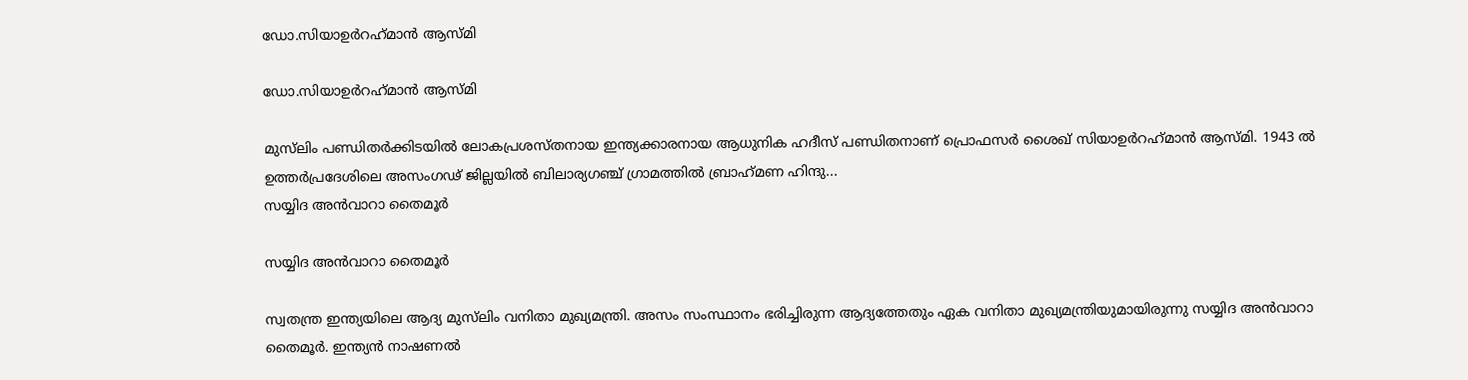ഡോ.സിയാഉര്‍റഹ്‌മാന്‍ ആസ്മി

ഡോ.സിയാഉര്‍റഹ്‌മാന്‍ ആസ്മി

മുസ്‌ലിം പണ്ഡിതര്‍ക്കിടയില്‍ ലോകപ്രശസ്തനായ ഇന്ത്യക്കാരനായ ആധുനിക ഹദീസ് പണ്ഡിതനാണ് പ്രൊഫസര്‍ ശൈഖ് സിയാഉര്‍റഹ്‌മാന്‍ ആസ്മി. 1943 ല്‍ ഉത്തര്‍പ്രദേശിലെ അസംഗഢ് ജില്ലയില്‍ ബിലാര്യഗഞ്ച് ഗ്രാമത്തില്‍ ബ്രാഹ്‌മണ ഹിന്ദു...
സയ്യിദ അന്‍വാറാ തൈമൂര്‍

സയ്യിദ അന്‍വാറാ തൈമൂര്‍

സ്വതന്ത്ര ഇന്ത്യയിലെ ആദ്യ മുസ്‌ലിം വനിതാ മുഖ്യമന്ത്രി. അസം സംസ്ഥാനം ഭരിച്ചിരുന്ന ആദ്യത്തേതും ഏക വനിതാ മുഖ്യമന്ത്രിയുമായിരുന്നു സയ്യിദ അന്‍വാറാ തൈമൂര്‍. ഇന്ത്യന്‍ നാഷണല്‍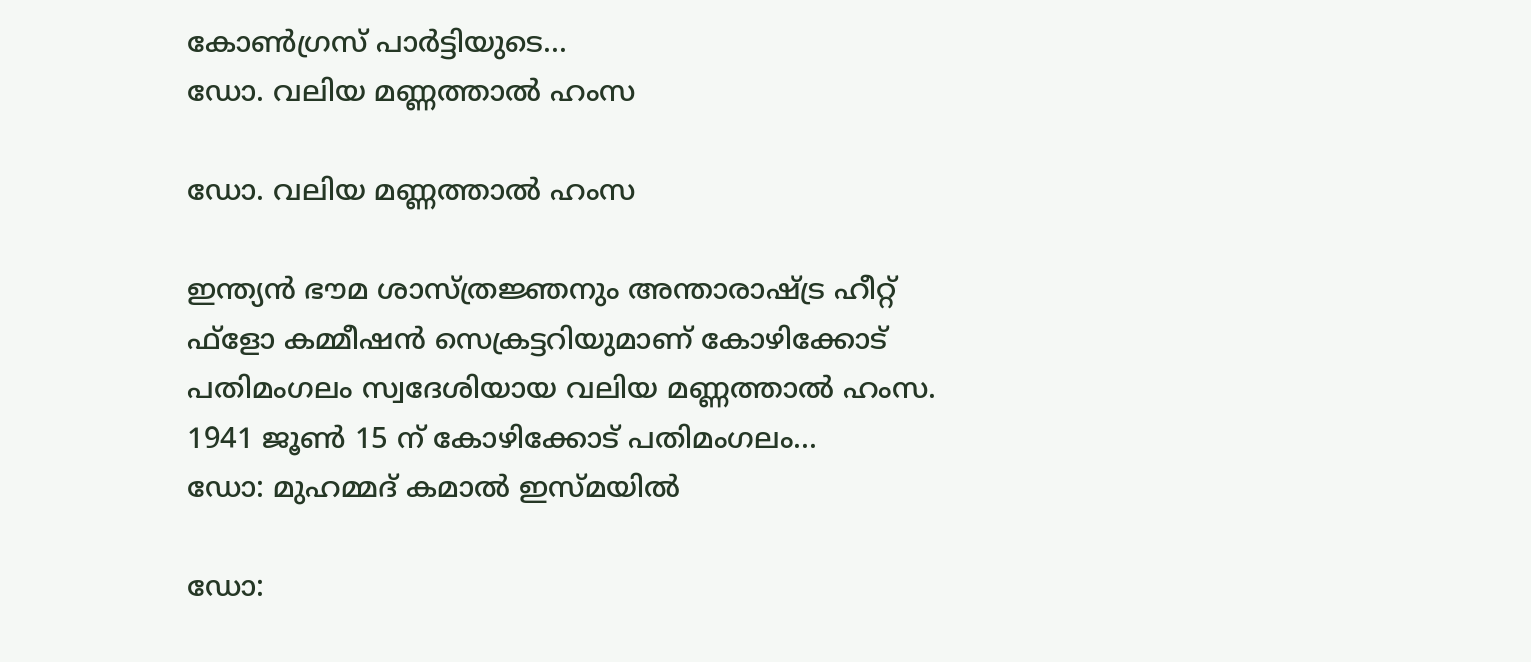കോണ്‍ഗ്രസ് പാര്‍ട്ടിയുടെ...
ഡോ. വലിയ മണ്ണത്താല്‍ ഹംസ

ഡോ. വലിയ മണ്ണത്താല്‍ ഹംസ

ഇന്ത്യന്‍ ഭൗമ ശാസ്ത്രജ്ഞനും അന്താരാഷ്ട്ര ഹീറ്റ് ഫ്‌ളോ കമ്മീഷന്‍ സെക്രട്ടറിയുമാണ് കോഴിക്കോട് പതിമംഗലം സ്വദേശിയായ വലിയ മണ്ണത്താല്‍ ഹംസ. 1941 ജൂണ്‍ 15 ന് കോഴിക്കോട് പതിമംഗലം...
ഡോ: മുഹമ്മദ് കമാല്‍ ഇസ്മയില്‍

ഡോ: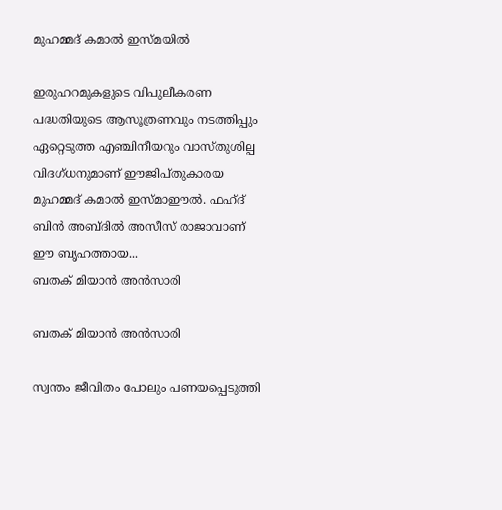മുഹമ്മദ് കമാല്‍ ഇസ്മയില്‍

ഇരുഹറമുകളുടെ വിപുലീകരണ പദ്ധതിയുടെ ആസൂത്രണവും നടത്തിപ്പും ഏറ്റെടുത്ത എഞ്ചിനീയറും വാസ്തുശില്പ വിദഗ്ധനുമാണ് ഈജിപ്തുകാരയ മുഹമ്മദ് കമാല്‍ ഇസ്മാഈല്‍. ഫഹ്ദ് ബിന്‍ അബ്ദില്‍ അസീസ് രാജാവാണ് ഈ ബൃഹത്തായ...
ബതക് മിയാന്‍ അന്‍സാരി

ബതക് മിയാന്‍ അന്‍സാരി

സ്വന്തം ജീവിതം പോലും പണയപ്പെടുത്തി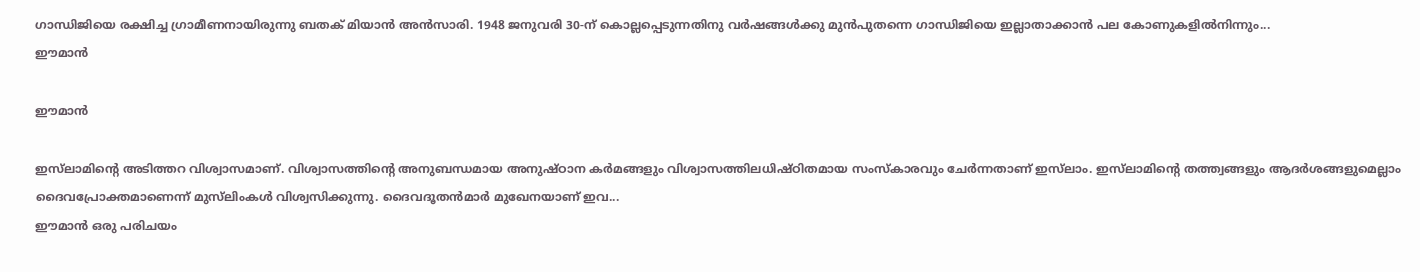ഗാന്ധിജിയെ രക്ഷിച്ച ഗ്രാമീണനായിരുന്നു ബതക് മിയാന്‍ അന്‍സാരി. 1948 ജനുവരി 30-ന് കൊല്ലപ്പെടുന്നതിനു വര്‍ഷങ്ങള്‍ക്കു മുന്‍പുതന്നെ ഗാന്ധിജിയെ ഇല്ലാതാക്കാന്‍ പല കോണുകളില്‍നിന്നും...
ഈമാന്‍

ഈമാന്‍

ഇസ്‌ലാമിന്റെ അടിത്തറ വിശ്വാസമാണ്. വിശ്വാസത്തിന്റെ അനുബന്ധമായ അനുഷ്ഠാന കര്‍മങ്ങളും വിശ്വാസത്തിലധിഷ്ഠിതമായ സംസ്‌കാരവും ചേര്‍ന്നതാണ് ഇസ്‌ലാം. ഇസ്‌ലാമിന്റെ തത്ത്വങ്ങളും ആദര്‍ശങ്ങളുമെല്ലാം ദൈവപ്രോക്തമാണെന്ന് മുസ്‌ലിംകള്‍ വിശ്വസിക്കുന്നു. ദൈവദൂതന്‍മാര്‍ മുഖേനയാണ് ഇവ...
ഈമാന്‍ ഒരു പരിചയം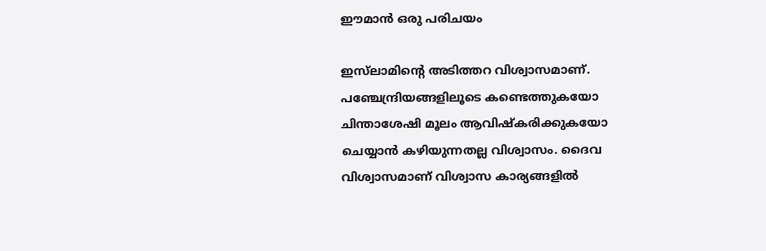ഈമാന്‍ ഒരു പരിചയം

ഇസ്‌ലാമിന്റെ അടിത്തറ വിശ്വാസമാണ്.  പഞ്ചേന്ദ്രിയങ്ങളിലൂടെ കണ്ടെത്തുകയോ ചിന്താശേഷി മൂലം ആവിഷ്‌കരിക്കുകയോ ചെയ്യാന്‍ കഴിയുന്നതല്ല വിശ്വാസം. ദൈവ വിശ്വാസമാണ് വിശ്വാസ കാര്യങ്ങളില്‍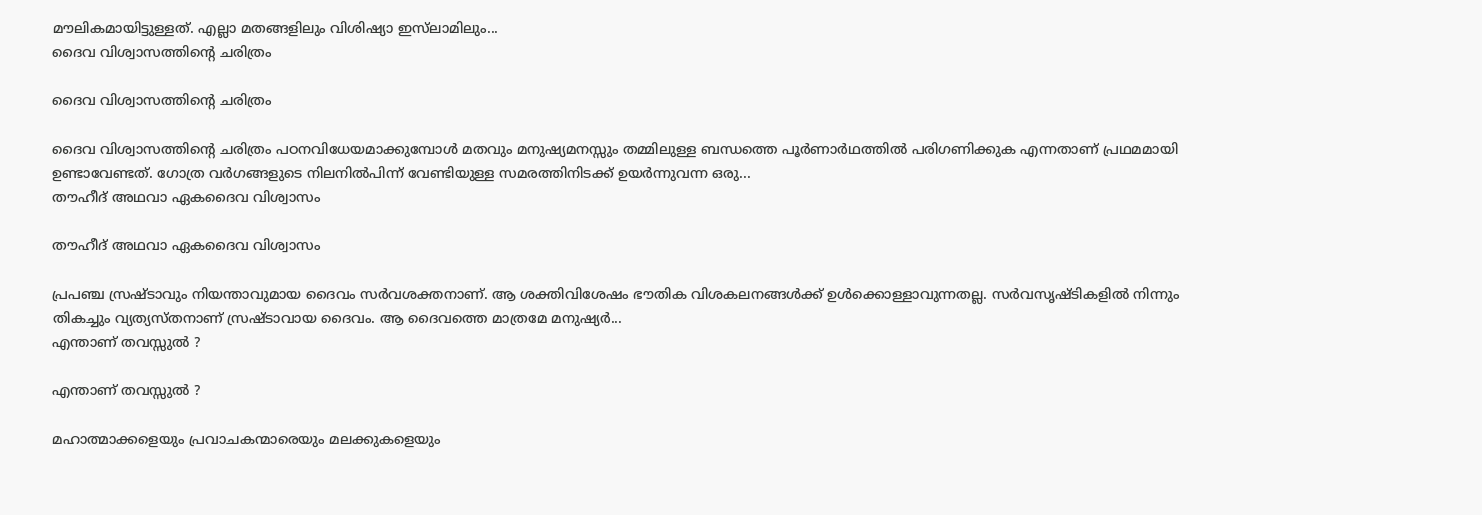മൗലികമായിട്ടുള്ളത്. എല്ലാ മതങ്ങളിലും വിശിഷ്യാ ഇസ്‌ലാമിലും...
ദൈവ വിശ്വാസത്തിന്റെ ചരിത്രം

ദൈവ വിശ്വാസത്തിന്റെ ചരിത്രം

ദൈവ വിശ്വാസത്തിന്റെ ചരിത്രം പഠനവിധേയമാക്കുമ്പോള്‍ മതവും മനുഷ്യമനസ്സും തമ്മിലുള്ള ബന്ധത്തെ പൂര്‍ണാര്‍ഥത്തില്‍ പരിഗണിക്കുക എന്നതാണ് പ്രഥമമായി ഉണ്ടാവേണ്ടത്. ഗോത്ര വര്‍ഗങ്ങളുടെ നിലനില്‍പിന്ന് വേണ്ടിയുള്ള സമരത്തിനിടക്ക് ഉയര്‍ന്നുവന്ന ഒരു...
തൗഹീദ് അഥവാ ഏകദൈവ വിശ്വാസം

തൗഹീദ് അഥവാ ഏകദൈവ വിശ്വാസം

പ്രപഞ്ച സ്രഷ്ടാവും നിയന്താവുമായ ദൈവം സര്‍വശക്തനാണ്. ആ ശക്തിവിശേഷം ഭൗതിക വിശകലനങ്ങള്‍ക്ക് ഉള്‍ക്കൊള്ളാവുന്നതല്ല. സര്‍വസൃഷ്ടികളില്‍ നിന്നും തികച്ചും വ്യത്യസ്തനാണ് സ്രഷ്ടാവായ ദൈവം. ആ ദൈവത്തെ മാത്രമേ മനുഷ്യര്‍...
എന്താണ് തവസ്സുല്‍ ?

എന്താണ് തവസ്സുല്‍ ?

മഹാത്മാക്കളെയും പ്രവാചകന്മാരെയും മലക്കുകളെയും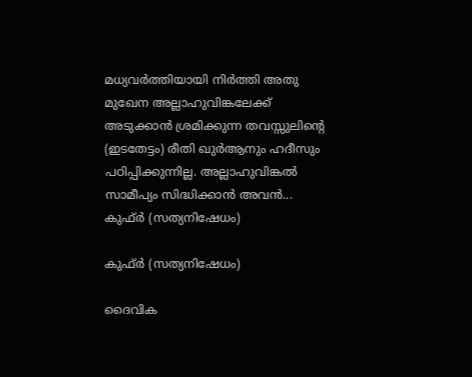മധ്യവര്‍ത്തിയായി നിര്‍ത്തി അതു മുഖേന അല്ലാഹുവിങ്കലേക്ക് അടുക്കാന്‍ ശ്രമിക്കുന്ന തവസ്സുലിന്റെ (ഇടതേട്ടം) രീതി ഖുര്‍ആനും ഹദീസും പഠിപ്പിക്കുന്നില്ല. അല്ലാഹുവിങ്കല്‍ സാമീപ്യം സിദ്ധിക്കാന്‍ അവന്‍...
കുഫ്ര്‍ (സത്യനിഷേധം)

കുഫ്ര്‍ (സത്യനിഷേധം)

ദൈവിക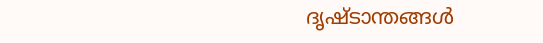ദൃഷ്‌ടാന്തങ്ങൾ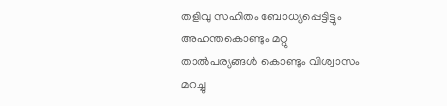തളിവു സഹിതം ബോധ്യപ്പെട്ടിട്ടും അഹന്തകൊണ്ടും മറ്റു താൽപര്യങ്ങൾ കൊണ്ടും വിശ്വാസം മറച്ചു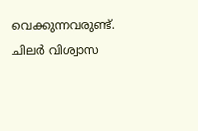വെക്കുന്നവരുണ്ട്‌. ചിലർ വിശ്വാസ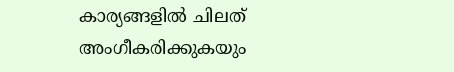കാര്യങ്ങളിൽ ചിലത്‌ അംഗീകരിക്കുകയും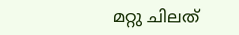മറ്റു ചിലത്‌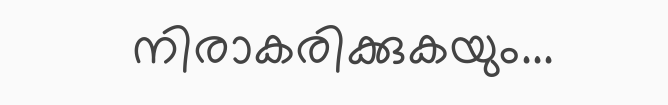നിരാകരിക്കുകയും...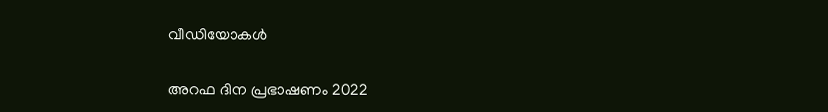വീഡിയോകൾ

അറഫ ദിന പ്രഭാഷണം 2022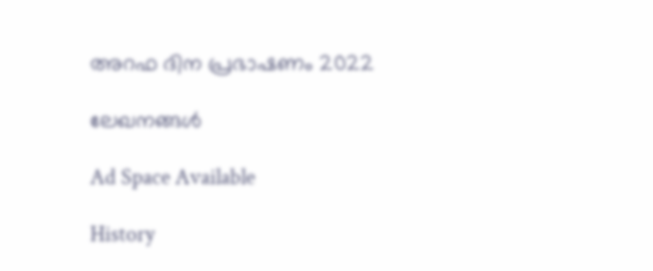അറഫ ദിന പ്രഭാഷണം 2022

ലേഖനങ്ങൾ

Ad Space Available

History